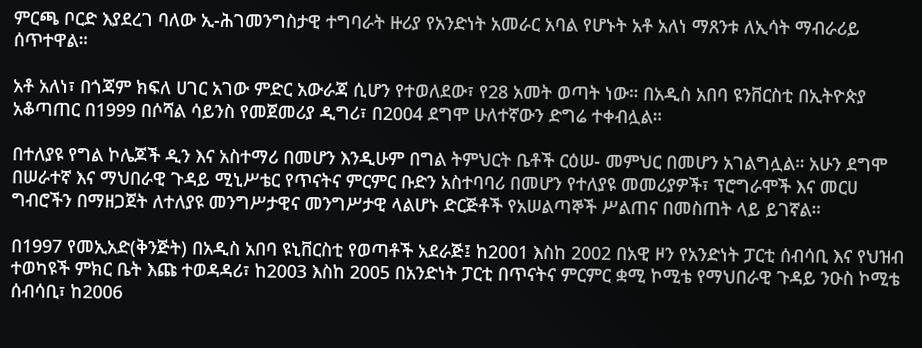ምርጫ ቦርድ እያደረገ ባለው ኢ-ሕገመንግስታዊ ተግባራት ዙሪያ የአንድነት አመራር አባል የሆኑት አቶ አለነ ማጸንቱ ለኢሳት ማብራሪይ ሰጥተዋል።

አቶ አለነ፣ በጎጃም ክፍለ ሀገር አገው ምድር አውራጃ ሲሆን የተወለደው፣ የ28 አመት ወጣት ነው። በአዲስ አበባ ዩንቨርስቲ በኢትዮጵያ አቆጣጠር በ1999 በሶሻል ሳይንስ የመጀመሪያ ዲግሪ፣ በ2004 ደግሞ ሁለተኛውን ድግሬ ተቀብሏል።

በተለያዩ የግል ኮሌጆች ዲን እና አስተማሪ በመሆን እንዲሁም በግል ትምህርት ቤቶች ርዕሠ- መምህር በመሆን አገልግሏል። አሁን ደግሞ በሠራተኛ እና ማህበራዊ ጉዳይ ሚኒሥቴር የጥናትና ምርምር ቡድን አስተባባሪ በመሆን የተለያዩ መመሪያዎች፣ ፕሮግራሞች እና መርሀ ግብሮችን በማዘጋጀት ለተለያዩ መንግሥታዊና መንግሥታዊ ላልሆኑ ድርጅቶች የአሠልጣኞች ሥልጠና በመስጠት ላይ ይገኛል።

በ1997 የመኢአድ(ቅንጅት) በአዲስ አበባ ዩኒቨርስቲ የወጣቶች አደራጅ፤ ከ2001 እስከ 2002 በአዊ ዞን የአንድነት ፓርቲ ሰብሳቢ እና የህዝብ ተወካዩች ምክር ቤት እጩ ተወዳዳሪ፣ ከ2003 እስከ 2005 በአንድነት ፓርቲ በጥናትና ምርምር ቋሚ ኮሚቴ የማህበራዊ ጉዳይ ንዑስ ኮሚቴ ሰብሳቢ፣ ከ2006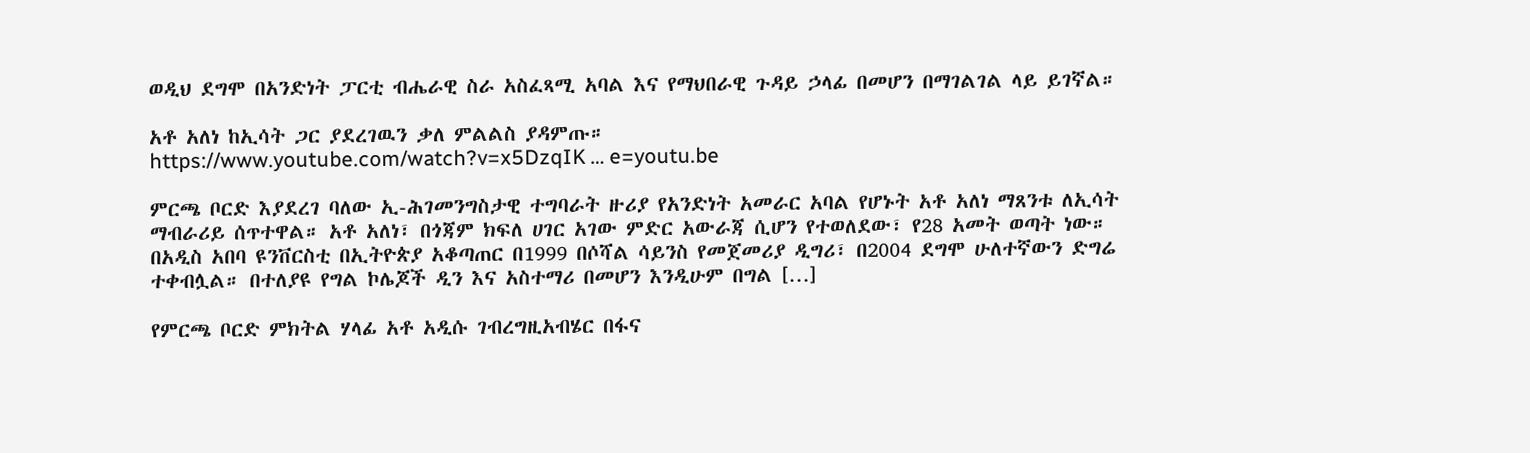ወዲህ ደግሞ በአንድነት ፓርቲ ብሔራዊ ስራ አስፈጻሚ አባል እና የማህበራዊ ጉዳይ ኃላፊ በመሆን በማገልገል ላይ ይገኛል።

አቶ አለነ ከኢሳት ጋር ያደረገዉን ቃለ ምልልስ ያዳምጡ።
https://www.youtube.com/watch?v=x5DzqIK … e=youtu.be

ምርጫ ቦርድ እያደረገ ባለው ኢ-ሕገመንግስታዊ ተግባራት ዙሪያ የአንድነት አመራር አባል የሆኑት አቶ አለነ ማጸንቱ ለኢሳት ማብራሪይ ሰጥተዋል። አቶ አለነ፣ በጎጃም ክፍለ ሀገር አገው ምድር አውራጃ ሲሆን የተወለደው፣ የ28 አመት ወጣት ነው። በአዲስ አበባ ዩንቨርስቲ በኢትዮጵያ አቆጣጠር በ1999 በሶሻል ሳይንስ የመጀመሪያ ዲግሪ፣ በ2004 ደግሞ ሁለተኛውን ድግሬ ተቀብሏል። በተለያዩ የግል ኮሌጆች ዲን እና አስተማሪ በመሆን እንዲሁም በግል […]

የምርጫ ቦርድ ምክትል ሃላፊ አቶ አዲሱ ገብረግዚአብሄር በፋና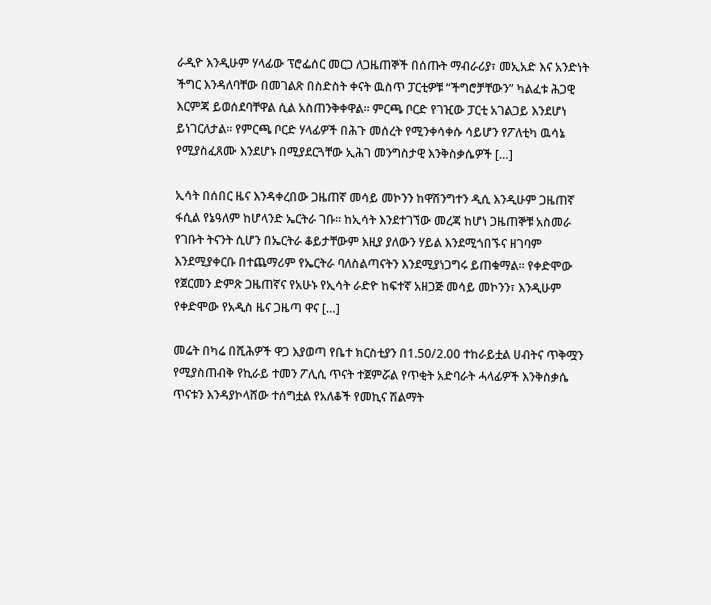ራዲዮ እንዲሁም ሃላፊው ፕሮፌሰር መርጋ ለጋዜጠኞች በሰጡት ማብራሪያ፣ መኢአድ እና አንድነት ችግር እንዳለባቸው በመገልጽ በስድስት ቀናት ዉስጥ ፓርቲዎቹ “ችግሮቻቸውን” ካልፈቱ ሕጋዊ እርምጃ ይወሰደባቸዋል ሲል አስጠንቅቀዋል። ምርጫ ቦርድ የገዢው ፓርቲ አገልጋይ እንደሆነ ይነገርለታል። የምርጫ ቦርድ ሃላፊዎች በሕጉ መሰረት የሚንቀሳቀሱ ሳይሆን የፖለቲካ ዉሳኔ የሚያስፈጸሙ እንደሆኑ በሚያደርጓቸው ኢሕገ መንግስታዊ እንቅስቃሴዎች […]

ኢሳት በሰበር ዜና እንዳቀረበው ጋዜጠኛ መሳይ መኮንን ከዋሽንግተን ዲሲ እንዲሁም ጋዜጠኛ ፋሲል የኔዓለም ከሆላንድ ኤርትራ ገቡ። ከኢሳት እንደተገኘው መረጃ ከሆነ ጋዜጠኞቹ አስመራ የገቡት ትናንት ሲሆን በኤርትራ ቆይታቸውም እዚያ ያለውን ሃይል እንደሚጎበኙና ዘገባም እንደሚያቀርቡ በተጨማሪም የኤርትራ ባለስልጣናትን እንደሚያነጋግሩ ይጠቁማል። የቀድሞው የጀርመን ድምጽ ጋዜጠኛና የአሁኑ የኢሳት ራድዮ ከፍተኛ አዘጋጅ መሳይ መኮንን፣ እንዲሁም የቀድሞው የአዲስ ዜና ጋዜጣ ዋና […]

መሬት በካሬ በሺሕዎች ዋጋ እያወጣ የቤተ ክርስቲያን በ1.50/2.00 ተከራይቷል ሀብትና ጥቅሟን የሚያስጠብቅ የኪራይ ተመን ፖሊሲ ጥናት ተጀምሯል የጥቂት አድባራት ሓላፊዎች እንቅስቃሴ ጥናቱን እንዳያኮላሸው ተሰግቷል የአለቆች የመኪና ሽልማት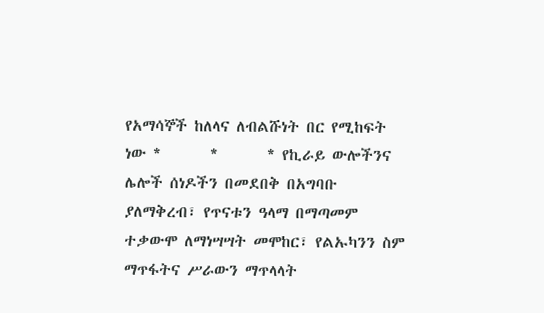የአማሳኞች ከለላና ለብልሹነት በር የሚከፍት ነው *       *       * የኪራይ ውሎችንና ሌሎች ሰነዶችን በመደበቅ በአግባቡ ያለማቅረብ፣ የጥናቱን ዓላማ በማጣመም ተቃውሞ ለማነሣሣት መሞከር፣ የልኡካንን ስም ማጥፋትና ሥራውን ማጥላላት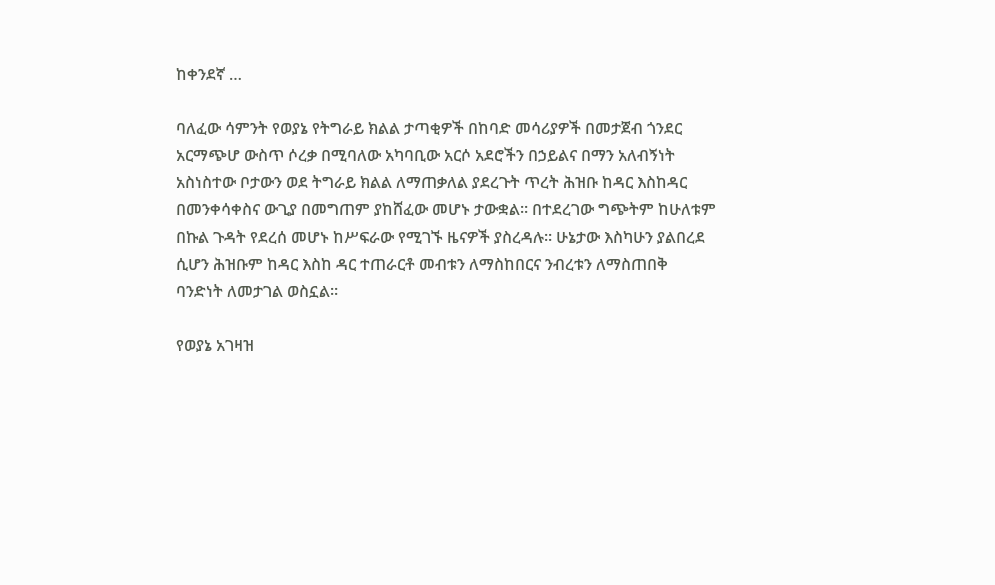ከቀንደኛ …

ባለፈው ሳምንት የወያኔ የትግራይ ክልል ታጣቂዎች በከባድ መሳሪያዎች በመታጀብ ጎንደር
አርማጭሆ ውስጥ ሶረቃ በሚባለው አካባቢው አርሶ አደሮችን በኃይልና በማን አለብኝነት
አስነስተው ቦታውን ወደ ትግራይ ክልል ለማጠቃለል ያደረጉት ጥረት ሕዝቡ ከዳር እስከዳር
በመንቀሳቀስና ውጊያ በመግጠም ያከሸፈው መሆኑ ታውቋል። በተደረገው ግጭትም ከሁለቱም
በኩል ጉዳት የደረሰ መሆኑ ከሥፍራው የሚገኙ ዜናዎች ያስረዳሉ። ሁኔታው እስካሁን ያልበረደ
ሲሆን ሕዝቡም ከዳር እስከ ዳር ተጠራርቶ መብቱን ለማስከበርና ንብረቱን ለማስጠበቅ
ባንድነት ለመታገል ወስኗል።

የወያኔ አገዛዝ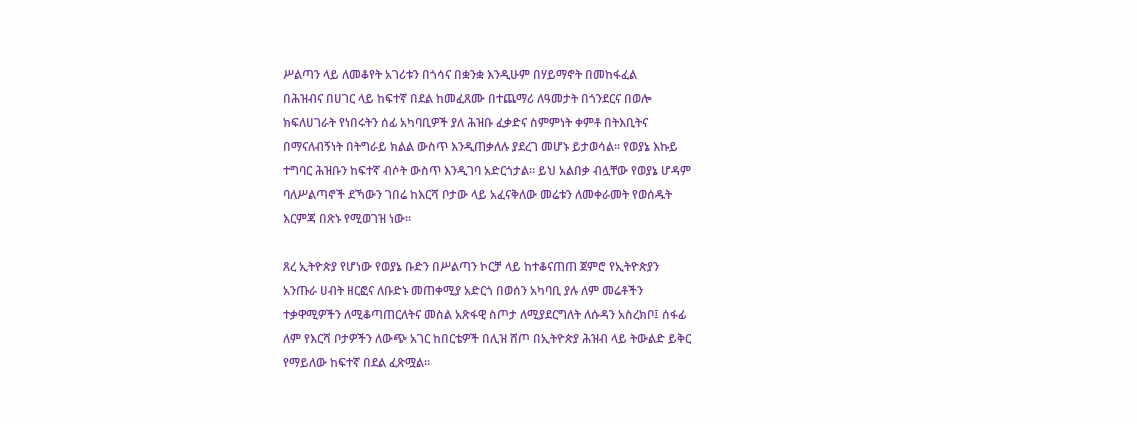ሥልጣን ላይ ለመቆየት አገሪቱን በጎሳና በቋንቋ እንዲሁም በሃይማኖት በመከፋፈል
በሕዝብና በሀገር ላይ ከፍተኛ በደል ከመፈጸሙ በተጨማሪ ለዓመታት በጎንደርና በወሎ
ክፍለሀገራት የነበሩትን ሰፊ አካባቢዎች ያለ ሕዝቡ ፈቃድና ስምምነት ቀምቶ በትእቢትና
በማናለብኝነት በትግራይ ክልል ውስጥ እንዲጠቃለሉ ያደረገ መሆኑ ይታወሳል። የወያኔ እኩይ
ተግባር ሕዝቡን ከፍተኛ ብሶት ውስጥ እንዲገባ አድርጎታል። ይህ አልበቃ ብሏቸው የወያኔ ሆዳም
ባለሥልጣኖች ደኻውን ገበሬ ከእርሻ ቦታው ላይ አፈናቅለው መሬቱን ለመቀራመት የወሰዱት
እርምጃ በጽኑ የሚወገዝ ነው።

ጸረ ኢትዮጵያ የሆነው የወያኔ ቡድን በሥልጣን ኮርቻ ላይ ከተቆናጠጠ ጀምሮ የኢትዮጵያን
አንጡራ ሀብት ዘርፎና ለቡድኑ መጠቀሚያ አድርጎ በወሰን አካባቢ ያሉ ለም መሬቶችን
ተቃዋሚዎችን ለሚቆጣጠርለትና መስል አጽፋዊ ስጦታ ለሚያደርግለት ለሱዳን አስረክቦ፤ ሰፋፊ
ለም የእርሻ ቦታዎችን ለውጭ አገር ከበርቴዎች በሊዝ ሸጦ በኢትዮጵያ ሕዝብ ላይ ትውልድ ይቅር
የማይለው ከፍተኛ በደል ፈጽሟል።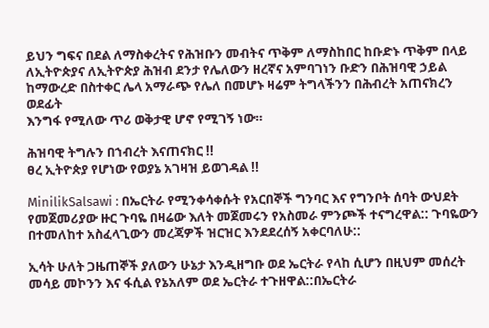ይህን ግፍና በደል ለማስቀረትና የሕዝቡን መብትና ጥቅም ለማስከበር ከቡድኑ ጥቅም በላይ
ለኢትዮጵያና ለኢትዮጵያ ሕዝብ ደንታ የሌለውን ዘረኛና አምባገነን ቡድን በሕዝባዊ ኃይል
ከማውረድ በስተቀር ሌላ አማራጭ የሌለ በመሆኑ ዛሬም ትግላችንን በሕብረት አጠናክረን ወደፊት
እንግፋ የሚለው ጥሪ ወቅታዊ ሆኖ የሚገኝ ነው።

ሕዝባዊ ትግሉን በኀብረት እናጠናክር !!
ፀረ ኢትዮጵያ የሆነው የወያኔ አገዛዝ ይወገዳል !!

MinilikSalsawi : በኤርትራ የሚንቀሳቀሱት የአርበኞች ግንባር እና የግንቦት ሰባት ውህደት የመጀመሪያው ዙር ጉባዬ በዛሬው እለት መጀመሩን የአስመራ ምንጮች ተናግረዋል:: ጉባዬውን በተመለከተ አስፈላጊውን መረጃዎች ዝርዝር እንደደረሰኝ አቀርባለሁ::

ኢሳት ሁለት ጋዜጠኞች ያለውን ሁኔታ እንዲዘግቡ ወደ ኤርትራ የላከ ሲሆን በዚህም መሰረት መሳይ መኮንን እና ፋሲል የኔአለም ወደ ኤርትራ ተጉዘዋል::በኤርትራ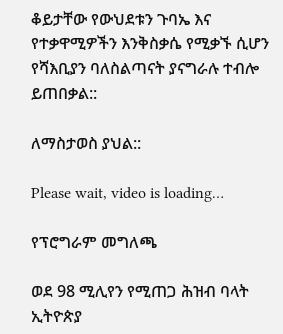ቆይታቸው የውህደቱን ጉባኤ እና የተቃዋሚዎችን እንቅስቃሴ የሚቃኙ ሲሆን የሻእቢያን ባለስልጣናት ያናግራሉ ተብሎ ይጠበቃል::

ለማስታወስ ያህል::

Please wait, video is loading…

የፕሮግራም መግለጫ

ወደ 98 ሚሊየን የሚጠጋ ሕዝብ ባላት ኢትዮጵያ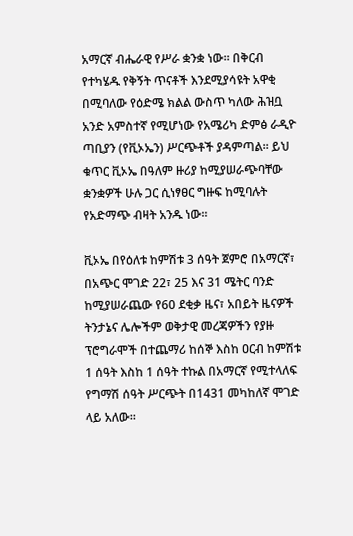አማርኛ ብሔራዊ የሥራ ቋንቋ ነው፡፡ በቅርብ የተካሄዱ የቅኝት ጥናቶች እንደሚያሳዩት አዋቂ በሚባለው የዕድሜ ክልል ውስጥ ካለው ሕዝቧ አንድ አምስተኛ የሚሆነው የአሜሪካ ድምፅ ራዲዮ ጣቢያን (የቪኦኤን) ሥርጭቶች ያዳምጣል፡፡ ይህ ቁጥር ቪኦኤ በዓለም ዙሪያ ከሚያሠራጭባቸው ቋንቋዎች ሁሉ ጋር ሲነፃፀር ግዙፍ ከሚባሉት የአድማጭ ብዛት አንዱ ነው፡፡

ቪኦኤ በየዕለቱ ከምሽቱ 3 ሰዓት ጀምሮ በአማርኛ፣ በአጭር ሞገድ 22፣ 25 እና 31 ሜትር ባንድ ከሚያሠራጨው የ60 ደቂቃ ዜና፣ አበይት ዜናዎች ትንታኔና ሌሎችም ወቅታዊ መረጃዎችን የያዙ ፕሮግራሞች በተጨማሪ ከሰኞ እስከ ዐርብ ከምሽቱ 1 ሰዓት እስከ 1 ሰዓት ተኩል በአማርኛ የሚተላለፍ የግማሽ ሰዓት ሥርጭት በ1431 መካከለኛ ሞገድ ላይ አለው፡፡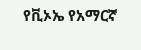የቪኦኤ የአማርኛ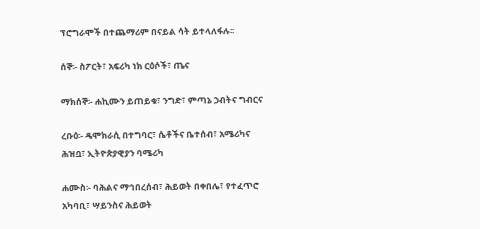ፕሮግራሞች በተጨማሪም በናይል ሳት ይተላለፋሉ፡፡

ሰኞ፡- ስፖርት፣ አፍሪካ ነክ ርዕሶች፣ ጤና

ማክሰኞ፡- ሐኪሙን ይጠይቁ፣ ንግድ፣ ምጣኔ ኃብትና ግብርና

ረቡዕ፡- ዴሞክራሲ በተግባር፣ ሴቶችና ቤተሰብ፣ አሜሪካና ሕዝቧ፣ ኢትዮጵያዊያን ባሜሪካ

ሐሙስ፡- ባሕልና ማኅበረሰብ፣ ሕይወት በቀበሌ፣ የተፈጥሮ አካባቢ፣ ሣይንስና ሕይወት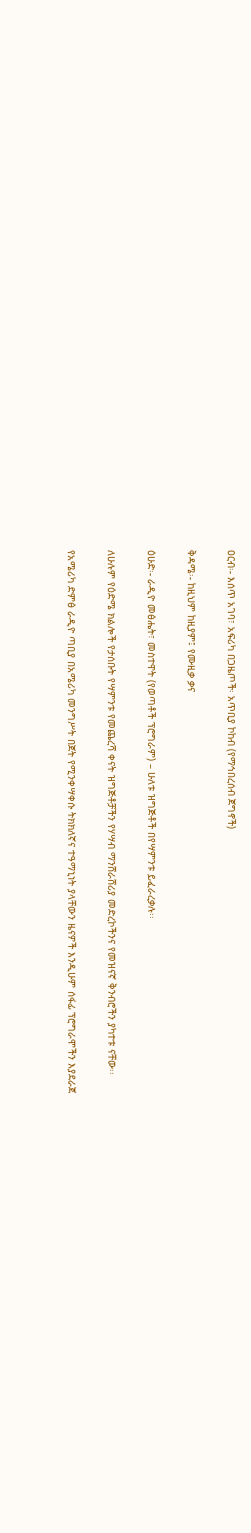ዐርብ፡- እሰጥ አገባ፣ አፍሪካ በጋዜጦች፡ አጥቢያ ኮከብ (የማኅበረሰብ ጀግኖች)

ቅዳሜ፡- ከዚህም ከዚያም፤ የሙዚቃ ቃና

ዕሁድ፡- ራዲዮ መፅሔት፣ መስተዋት (የወጣቶች ፕሮግራም) – ሁለቱ ዝግጅቶች በየሣምንቱ ይፈራረቃሉ፡፡

ለሁሉም የዕድሜ ክልሎች የታሰቡት የሣምንቱ የመጨረሻ ቀናት ዝግጅቶቻችን የሃሣብ ማንሸራሸሪያ መድረኮችንና የመዝናኛ ቅንብሮችን ያካተቱ ናቸው፡፡

የአሜሪካ ድምፅ ራዲዮ ጣቢያ በአሜሪካ መንግሥት በጀት የሚንቀሣቀሱ ትክክለኛና ተዓማኒነት ያላቸውን ዜናዎች እንዲሁም ሰፋፊ ፕሮግራሞችን እያደራጀ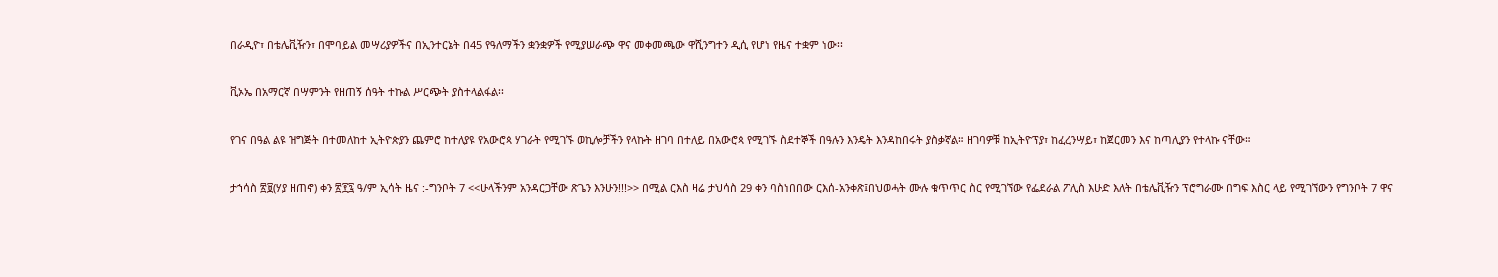በራዲዮ፣ በቴሌቪዥን፣ በሞባይል መሣሪያዎችና በኢንተርኔት በ45 የዓለማችን ቋንቋዎች የሚያሠራጭ ዋና መቀመጫው ዋሺንግተን ዲሲ የሆነ የዜና ተቋም ነው፡፡

ቪኦኤ በአማርኛ በሣምንት የዘጠኝ ሰዓት ተኩል ሥርጭት ያስተላልፋል፡፡

የገና በዓል ልዩ ዝግጅት በተመለከተ ኢትዮጵያን ጨምሮ ከተለያዩ የአውሮጳ ሃገራት የሚገኙ ወኪሎቻችን የላኩት ዘገባ በተለይ በአውሮጳ የሚገኙ ስደተኞች በዓሉን እንዴት እንዳከበሩት ያስቃኛል። ዘገባዎቹ ከኢትዮፕያ፣ ከፈረንሣይ፣ ከጀርመን እና ከጣሊያን የተላኩ ናቸው።

ታኀሳስ ፳፱(ሃያ ዘጠኖ) ቀን ፳፻፯ ዓ/ም ኢሳት ዜና :-ግንቦት 7 <<ሁላችንም አንዳርጋቸው ጽጌን እንሁን!!!>> በሚል ርእስ ዛሬ ታህሳስ 29 ቀን ባስነበበው ርእሰ-አንቀጽ፤በህወሓት ሙሉ ቁጥጥር ስር የሚገኘው የፌደራል ፖሊስ እሁድ እለት በቴሌቪዥን ፕሮግራሙ በግፍ እስር ላይ የሚገኘውን የግንቦት 7 ዋና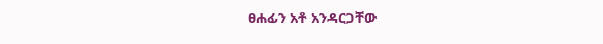ፀሐፊን አቶ አንዳርጋቸው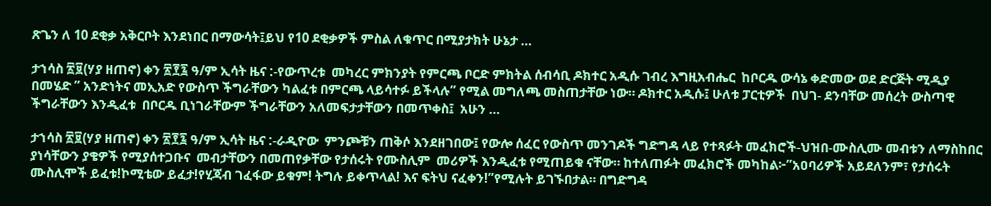ጽጌን ለ 10 ደቂቃ አቅርቦት እንደነበር በማውሳት፤ይህ የ10 ደቂቃዎች ምስል ለቁጥር በሚያታክት ሁኔታ …

ታኀሳስ ፳፱(ሃያ ዘጠኖ) ቀን ፳፻፯ ዓ/ም ኢሳት ዜና :-የውጥረቱ  መካረር ምክንያት የምርጫ ቦርድ ምክትል ሰብሳቢ ዶክተር አዲሱ ገብረ እግዚአብሔር  ከቦርዱ ውሳኔ ቀድመው ወደ ድርጅት ሚዲያ በመሄድ ” አንድነትና መኢአድ የውስጥ ችግራቸውን ካልፈቱ በምርጫ ላይሳተፉ ይችላሉ” የሚል መግለጫ መስጠታቸው ነው። ዶክተር አዲሱ፤ ሁለቱ ፓርቲዎች  በህገ- ደንባቸው መሰረት ውስጣዊ ችግራቸውን እንዲፈቱ  በቦርዱ ቢነገራቸውም ችግራቸውን አለመፍታታቸውን በመጥቀስ፤  አሁን …

ታኀሳስ ፳፱(ሃያ ዘጠኖ) ቀን ፳፻፯ ዓ/ም ኢሳት ዜና :-ራዲዮው  ምንጮቹን ጠቅሶ እንደዘገበው፤ የውሎ ሰፈር የውስጥ መንገዶች ግድግዳ ላይ የተጻፉት መፈክሮች-ህዝበ-ሙስሊሙ መብቱን ለማስከበር ያነሳቸውን ያቄዎች የሚያሰተጋቡና  መብታቸውን በመጠየቃቸው የታሰሩት የሙስሊም  መሪዎች እንዲፈቱ የሚጠይቁ ናቸው። ከተለጠፉት መፈክሮች መካከል፦”አዐባሪዎች አይደለንም፣ የታሰሩት ሙስሊሞች ይፈቱ!ኮሚቴው ይፈታ!የሂጃብ ገፈፋው ይቁም! ትግሉ ይቀጥላል! እና ፍትህ ናፈቀን!”የሚሉት ይገኙበታል። በግድግዳ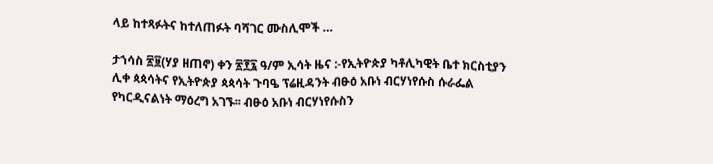ላይ ከተጻፉትና ከተለጠፉት ባሻገር ሙስሊሞች …

ታኀሳስ ፳፱(ሃያ ዘጠኖ) ቀን ፳፻፯ ዓ/ም ኢሳት ዜና :-የኢትዮጵያ ካቶሊካዊት ቤተ ክርስቲያን ሊቀ ጳጳሳትና የኢትዮጵያ ጳጳሳት ጉባዔ ፕሬዚዳንት ብፁዕ አቡነ ብርሃነየሱስ ሱራፌል የካርዲናልነት ማዕረግ አገኙ፡፡ ብፁዕ አቡነ ብርሃነየሱስን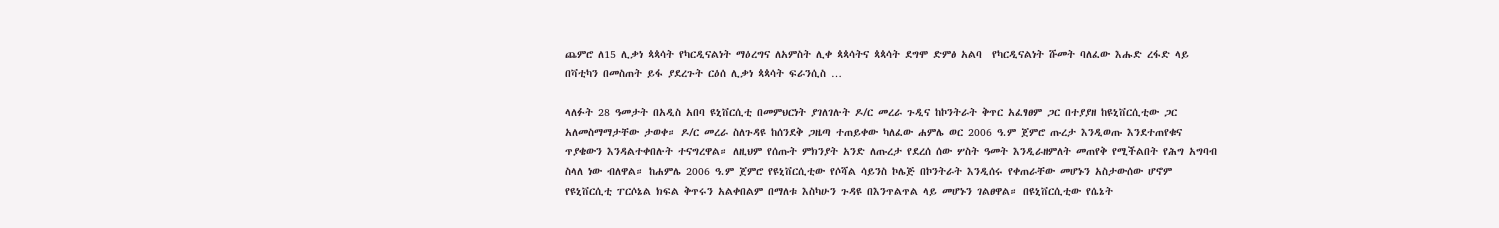ጨምሮ ለ15 ሊቃነ ጳጳሳት የካርዲናልነት ማዕረግና ለአምስት ሊቀ ጳጳሳትና ጳጳሳት ደግሞ ድምፅ አልባ  የካርዲናልነት ሹመት ባለፈው እሑድ ረፋድ ላይ በቫቲካን በመስጠት ይፋ ያደረጉት ርዕሰ ሊቃነ ጳጳሳት ፍራንሲስ …

ላለፉት 28 ዓመታት በአዲስ አበባ ዩኒቨርሲቲ በመምህርነት ያገለገሉት ዶ/ር መረራ ጉዲና ከኮንትራት ቅጥር አፈፃፀም ጋር በተያያዘ ከዩኒቨርሲቲው ጋር አለመስማማታቸው ታወቀ። ዶ/ር መረራ ስለጉዳዩ ከሰንደቅ ጋዜጣ ተጠይቀው ካለፈው ሐምሌ ወር 2006 ዓ.ም ጀምሮ ጡረታ እንዲወጡ እንደተጠየቁና ጥያቄውን እንዳልተቀበሉት ተናግረዋል። ለዚህም የሰጡት ምክንያት አንድ ለጡረታ የደረሰ ሰው ሦስት ዓመት እንዲራዘምለት መጠየቅ የሚችልበት የሕግ አግባብ ስላለ ነው ብለዋል። ከሐምሌ 2006 ዓ.ም ጀምሮ የዩኒቨርሲቲው የሶሻል ሳይንስ ኮሌጅ በኮንትራት እንዲሰሩ የቀጠራቸው መሆኑን አስታውሰው ሆኖም የዩኒቨርሲቲ ፐርሶኔል ክፍል ቅጥሩን አልቀበልም በማለቱ እስካሁን ጉዳዩ በእንጥልጥል ላይ መሆኑን ገልፀዋል። በዩኒቨርሲቲው የሴኔት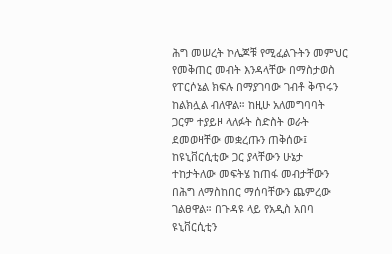ሕግ መሠረት ኮሌጆቹ የሚፈልጉትን መምህር የመቅጠር መብት እንዳላቸው በማስታወስ የፐርሶኔል ክፍሉ በማያገባው ገብቶ ቅጥሩን ከልክሏል ብለዋል። ከዚሁ አለመግባባት ጋርም ተያይዞ ላለፉት ስድስት ወራት ደመወዛቸው መቋረጡን ጠቅሰው፤ ከዩኒቨርሲቲው ጋር ያላቸውን ሁኔታ ተከታትለው መፍትሄ ከጠፋ መብታቸውን በሕግ ለማስከበር ማሰባቸውን ጨምረው ገልፀዋል። በጉዳዩ ላይ የአዲስ አበባ ዩኒቨርሲቲን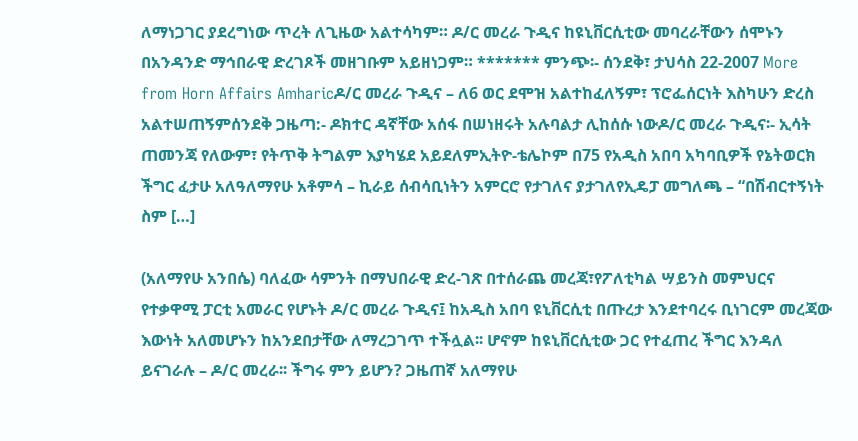ለማነጋገር ያደረግነው ጥረት ለጊዜው አልተሳካም። ዶ/ር መረራ ጉዲና ከዩኒቨርሲቲው መባረራቸውን ሰሞኑን በአንዳንድ ማኅበራዊ ድረገጾች መዘገቡም አይዘነጋም። ******* ምንጭ፡- ሰንደቅ፣ ታህሳስ 22-2007 More from Horn Affairs Amharicዶ/ር መረራ ጉዲና – ለ6 ወር ደሞዝ አልተከፈለኝም፣ ፕሮፌሰርነት እስካሁን ድረስ አልተሠጠኝምሰንደቅ ጋዜጣ:- ዶክተር ዳኛቸው አሰፋ በሠነዘሩት አሉባልታ ሊከሰሱ ነውዶ/ር መረራ ጉዲና፡- ኢሳት ጠመንጃ የለውም፣ የትጥቅ ትግልም እያካሄደ አይደለምኢትዮ-ቴሌኮም በ75 የአዲስ አበባ አካባቢዎች የኔትወርክ ችግር ፈታሁ አለዓለማየሁ አቶምሳ – ኪራይ ሰብሳቢነትን አምርሮ የታገለና ያታገለየኢዴፓ መግለጫ – “በሽብርተኝነት ስም […]

(አለማየሁ አንበሴ) ባለፈው ሳምንት በማህበራዊ ድረ-ገጽ በተሰራጨ መረጃ፣የፖለቲካል ሣይንስ መምህርና የተቃዋሚ ፓርቲ አመራር የሆኑት ዶ/ር መረራ ጉዲና፤ ከአዲስ አበባ ዩኒቨርሲቲ በጡረታ እንደተባረሩ ቢነገርም መረጃው እውነት አለመሆኑን ከአንደበታቸው ለማረጋገጥ ተችሏል፡፡ ሆኖም ከዩኒቨርሲቲው ጋር የተፈጠረ ችግር እንዳለ ይናገራሉ – ዶ/ር መረራ፡፡ ችግሩ ምን ይሆን? ጋዜጠኛ አለማየሁ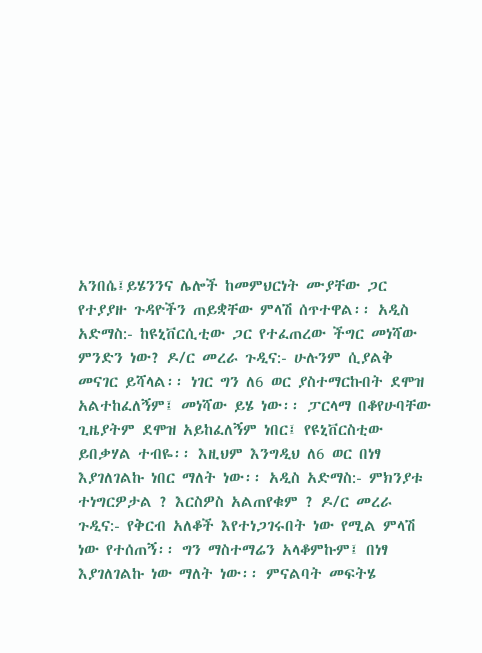አንበሴ፤ይሄንንና ሌሎች ከመምህርነት ሙያቸው ጋር የተያያዙ ጉዳዮችን ጠይቋቸው ምላሽ ሰጥተዋል፡፡ አዲስ አድማስ:- ከዩኒቨርሲቲው ጋር የተፈጠረው ችግር መነሻው ምንድን ነው? ዶ/ር መረራ ጉዲና:- ሁሉንም ሲያልቅ መናገር ይሻላል፡፡ ነገር ግን ለ6 ወር ያስተማርኩበት ደሞዝ አልተከፈለኝም፤ መነሻው ይሄ ነው፡፡ ፓርላማ በቆየሁባቸው ጊዜያትም ደሞዝ አይከፈለኝም ነበር፤ የዩኒቨርስቲው ይበቃሃል ተብዬ፡፡ እዚህም እንግዲህ ለ6 ወር በነፃ እያገለገልኩ ነበር ማለት ነው፡፡ አዲስ አድማስ:- ምክንያቱ ተነግርዎታል ? እርስዎስ አልጠየቁም ? ዶ/ር መረራ ጉዲና:- የቅርብ አለቆች እየተነጋገሩበት ነው የሚል ምላሽ ነው የተሰጠኝ፡፡ ግን ማስተማሬን አላቆምኩም፤ በነፃ እያገለገልኩ ነው ማለት ነው፡፡ ምናልባት መፍትሄ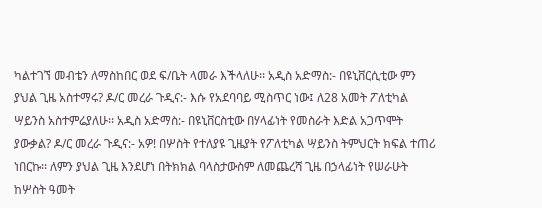ካልተገኘ መብቴን ለማስከበር ወደ ፍ/ቤት ላመራ እችላለሁ፡፡ አዲስ አድማስ:- በዩኒቨርሲቲው ምን ያህል ጊዜ አስተማሩ? ዶ/ር መረራ ጉዲና:- እሱ የአደባባይ ሚስጥር ነው፤ ለ28 አመት ፖለቲካል ሣይንስ አስተምሬያለሁ፡፡ አዲስ አድማስ:- በዩኒቨርስቲው በሃላፊነት የመስራት እድል አጋጥሞት ያውቃል? ዶ/ር መረራ ጉዲና:- አዎ! በሦስት የተለያዩ ጊዜያት የፖለቲካል ሣይንስ ትምህርት ክፍል ተጠሪ ነበርኩ፡፡ ለምን ያህል ጊዜ እንደሆነ በትክክል ባላስታውስም ለመጨረሻ ጊዜ በኃላፊነት የሠራሁት ከሦስት ዓመት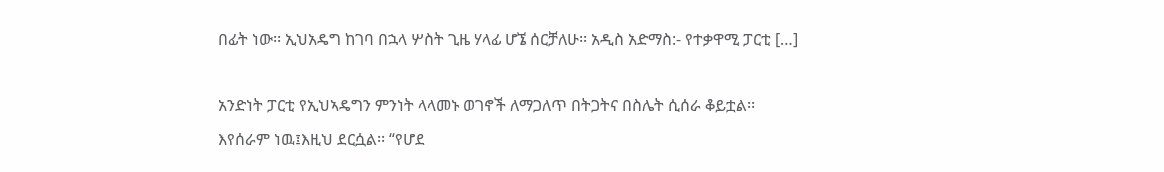በፊት ነው፡፡ ኢህአዴግ ከገባ በኋላ ሦስት ጊዜ ሃላፊ ሆኜ ሰርቻለሁ፡፡ አዲስ አድማስ:- የተቃዋሚ ፓርቲ […]

አንድነት ፓርቲ የኢህኣዴግን ምንነት ላላመኑ ወገኖች ለማጋለጥ በትጋትና በስሌት ሲሰራ ቆይቷል፡፡እየሰራም ነዉ፤እዚህ ደርሷል፡፡ “የሆደ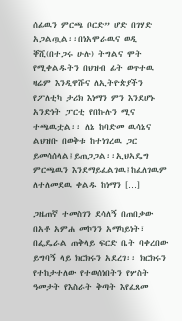ሰፊዉን ምርጫ ቦርድ” ሆድ በገሃድ አጋልጧል፡፡በነአሞራዉና ወዲ ቐሺ(በተጋሩ ሁሉ) ትግልና ሞት የሚቀልዱትን በህዝብ ፊት ወጥተዉ ዛሬም እንዲዋሹና ለኢትዮጵያችን የፖለቲካ ታሪክ እነማን ምን እንደሆኑ አንድነት ፓርቲ የበኩሉን ሚና ተጫዉቷል፡፡ ለኔ ከባድመ ዉሳኔና ልህዝቡ በወቅቱ ከተነገረዉ ጋር ይመሳሰላል፤ይጠጋጋል፡፡ኢህኣዴግ ምርጫዉን እንደማይፈልገዉ፤ከፈለገዉም ለተለመደዉ ቀልዱ ከነማን […]

ጋዜጠኛ ተመስገን ደሳለኝ በጠበቃው በአቶ አምሐ መኮንን አማካይነት፣ በፌዴራል ጠቅላይ ፍርድ ቤት ባቀረበው ይግባኝ ላይ ክርክሩን አደረገ፡፡ ክርክሩን የተከታተለው የተወሰነበትን የሦስት ዓመታት የእስራት ቅጣት እየፈጸመ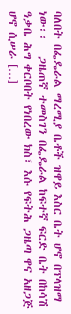ባለበት በፌዴራል ማረሚያ ቤቶች ዝዋይ እስር ቤት ሆኖ በፕላዝማ ነው፡፡   ጋዜጠኛ ተመስገን በፌዴራል ከፍተኛ ፍርድ ቤት በከሳሽ ዓቃቤ ሕግ ቀርቦበት የነበረው ክስ፣ እሱ የፍትሕ ጋዜጣ ዋና አዘጋጅ ሆኖ ሲሠራ […]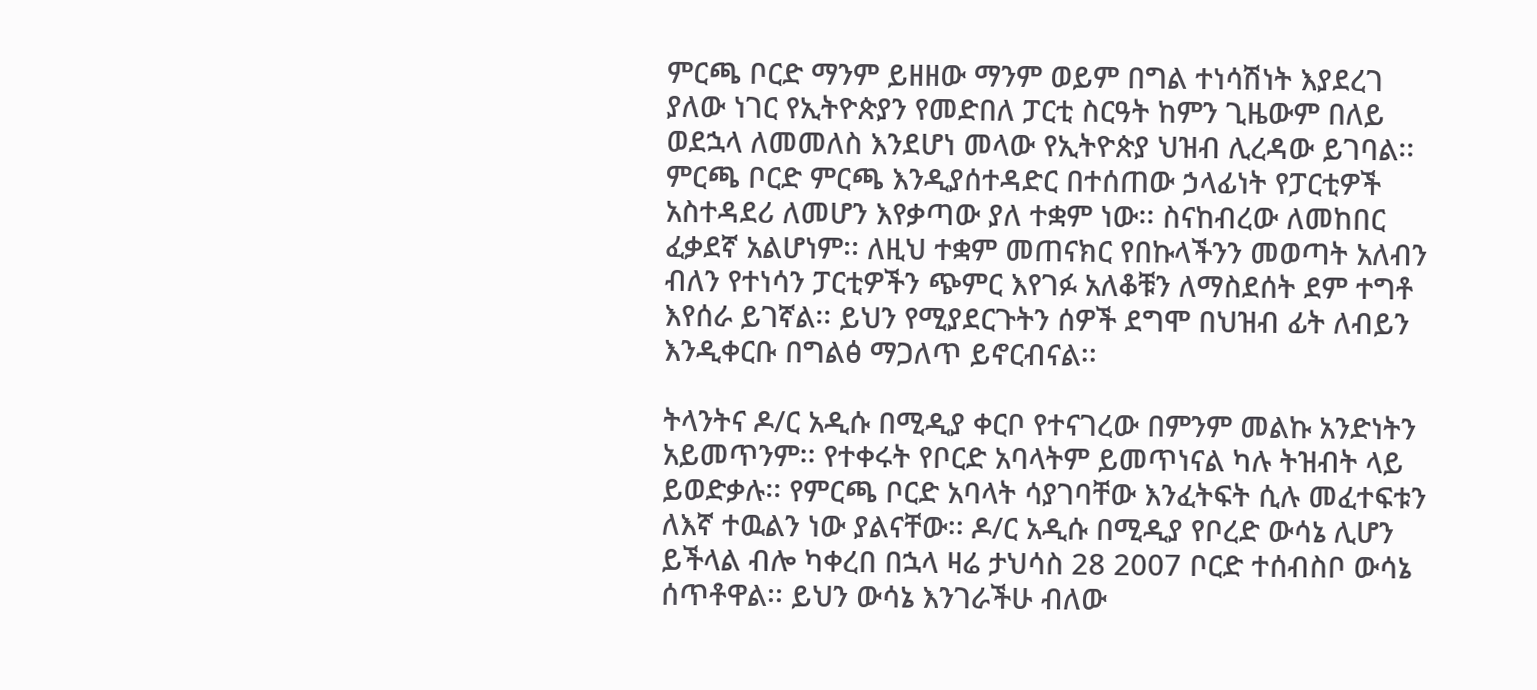ምርጫ ቦርድ ማንም ይዘዘው ማንም ወይም በግል ተነሳሽነት እያደረገ ያለው ነገር የኢትዮጵያን የመድበለ ፓርቲ ስርዓት ከምን ጊዜውም በለይ ወደኋላ ለመመለስ እንደሆነ መላው የኢትዮጵያ ህዝብ ሊረዳው ይገባል፡፡ ምርጫ ቦርድ ምርጫ እንዲያሰተዳድር በተሰጠው ኃላፊነት የፓርቲዎች አስተዳደሪ ለመሆን እየቃጣው ያለ ተቋም ነው፡፡ ስናከብረው ለመከበር ፈቃደኛ አልሆነም፡፡ ለዚህ ተቋም መጠናክር የበኩላችንን መወጣት አለብን ብለን የተነሳን ፓርቲዎችን ጭምር እየገፉ አለቆቹን ለማስደሰት ደም ተግቶ እየሰራ ይገኛል፡፡ ይህን የሚያደርጉትን ሰዎች ደግሞ በህዝብ ፊት ለብይን እንዲቀርቡ በግልፅ ማጋለጥ ይኖርብናል፡፡

ትላንትና ዶ/ር አዲሱ በሚዲያ ቀርቦ የተናገረው በምንም መልኩ አንድነትን አይመጥንም፡፡ የተቀሩት የቦርድ አባላትም ይመጥነናል ካሉ ትዝብት ላይ ይወድቃሉ፡፡ የምርጫ ቦርድ አባላት ሳያገባቸው እንፈትፍት ሲሉ መፈተፍቱን ለእኛ ተዉልን ነው ያልናቸው፡፡ ዶ/ር አዲሱ በሚዲያ የቦረድ ውሳኔ ሊሆን ይችላል ብሎ ካቀረበ በኋላ ዛሬ ታህሳስ 28 2007 ቦርድ ተሰብስቦ ውሳኔ ሰጥቶዋል፡፡ ይህን ውሳኔ እንገራችሁ ብለው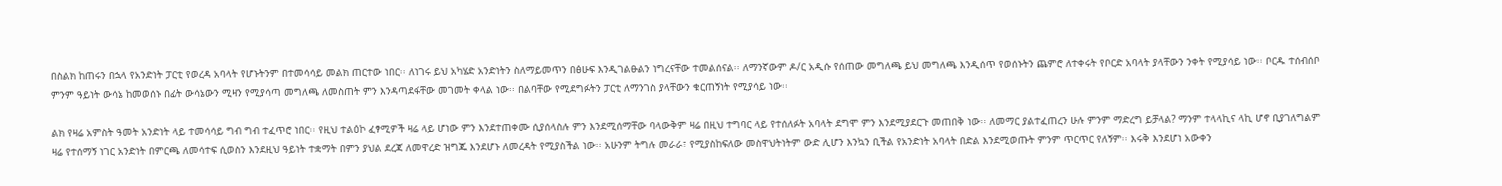በስልክ ከጠሩን በኋላ የአንድነት ፓርቲ የወረዳ አባላት የሆኑትንም በተመሳሳይ መልክ ጠርተው ነበር፡፡ ለነገሩ ይህ አካሄድ አንድነትን ስለማይመጥን በፅሁፍ እንዲገልፁልን ነግረናቸው ተመልሰናል፡፡ ለማንኛውም ዶ/ር አዲሱ የሰጠው መግለጫ ይህ መግለጫ እንዲሰጥ የወሰኑትን ጨምሮ ለተቀሩት የቦርድ አባላት ያላቸውን ንቀት የሚያሳይ ነው፡፡ ቦርዱ ተሰብሰቦ ምንም ዓይነት ውሳኔ ከመወሰኑ በፊት ውሳኔውን ሚዛን የሚያሳጣ መግለጫ ለመስጠት ምን እንዳጣደፋቸው መገመት ቀላል ነው፡፡ በልባቸው የሚደግፉትን ፓርቲ ለማንገስ ያላቸውን ቁርጠኝነት የሚያሳይ ነው፡፡

ልክ የዛሬ አምስት ዓመት አንድነት ላይ ተመሳሳይ ግብ ግብ ተፈጥሮ ነበር፡፡ የዚህ ተልዕኮ ፈፃሚዎች ዛሬ ላይ ሆነው ምን እንደተጠቀሙ ሲያሰላስሉ ምን እንደሚሰማቸው ባላውቅም ዛሬ በዚህ ተግባር ላይ የተሰለፉት አባላት ደግሞ ምን እንደሚያደርጉ መጠበቅ ነው፡፡ ለመማር ያልተፈጠረን ሁሉ ምንም ማድረግ ይቻላል? ማንም ተላላኪና ላኪ ሆኖ ቢያገለግልም ዛሬ የተሰማኝ ነገር አንድነት በምርጫ ለመሳተፍ ሲወስን እንደዚህ ዓይነት ተቋማት በምን ያህል ደረጃ ለመዋረድ ዝግጁ እንደሆኑ ለመረዳት የሚያስችል ነው፡፡ አሁንም ትግሉ መራራ፣ የሚያስከፍለው መስዋህትነትም ውድ ሊሆን እንኳን ቢችል የአንድነት አባላት በድል እንደሚወጡት ምንም ጥርጥር የለኝም፡፡ እሩቅ እንደሆነ አውቀን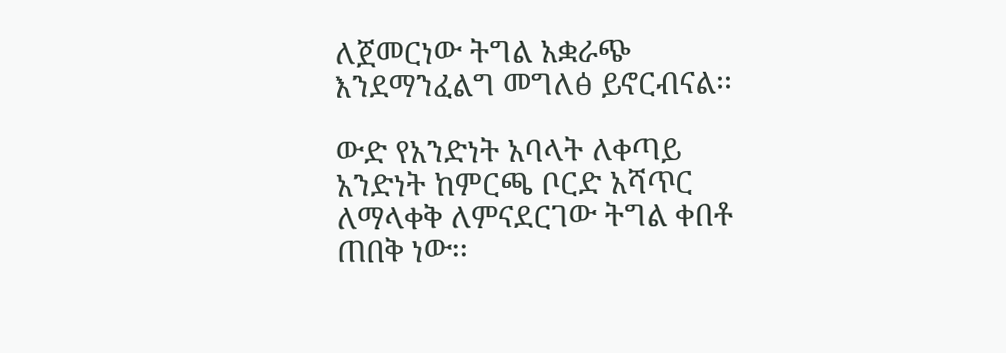ለጀመርነው ትግል አቋራጭ እንደማንፈልግ መግለፅ ይኖርብናል፡፡

ውድ የአንድነት አባላት ለቀጣይ አንድነት ከምርጫ ቦርድ አሻጥር ለማላቀቅ ለምናደርገው ትግል ቀበቶ ጠበቅ ነው፡፡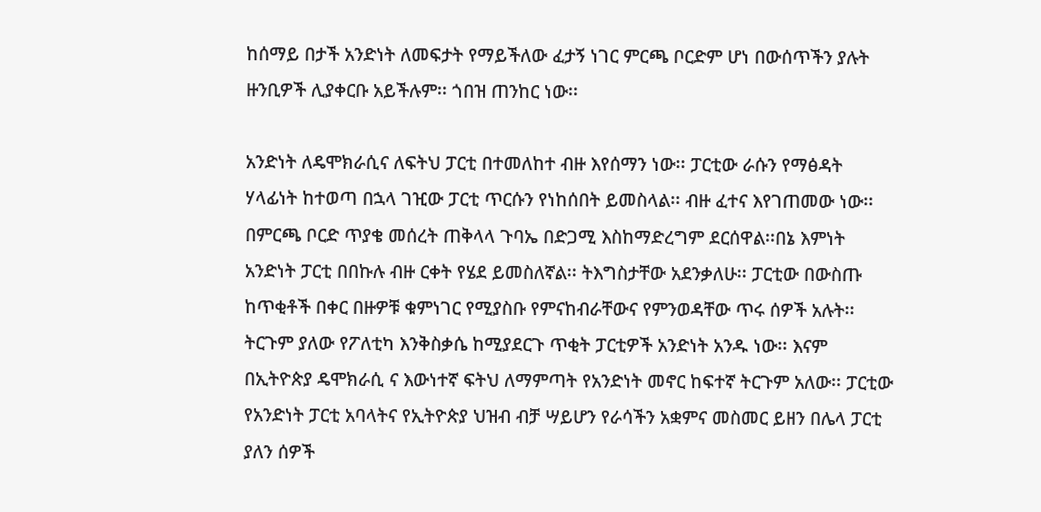ከሰማይ በታች አንድነት ለመፍታት የማይችለው ፈታኝ ነገር ምርጫ ቦርድም ሆነ በውሰጥችን ያሉት ዙንቢዎች ሊያቀርቡ አይችሉም፡፡ ጎበዝ ጠንከር ነው፡፡

አንድነት ለዴሞክራሲና ለፍትህ ፓርቲ በተመለከተ ብዙ እየሰማን ነው፡፡ ፓርቲው ራሱን የማፅዳት ሃላፊነት ከተወጣ በኋላ ገዢው ፓርቲ ጥርሱን የነከሰበት ይመስላል፡፡ ብዙ ፈተና እየገጠመው ነው፡፡ በምርጫ ቦርድ ጥያቄ መሰረት ጠቅላላ ጉባኤ በድጋሚ እስከማድረግም ደርሰዋል፡፡በኔ እምነት አንድነት ፓርቲ በበኩሉ ብዙ ርቀት የሄደ ይመስለኛል፡፡ ትእግስታቸው አደንቃለሁ፡፡ ፓርቲው በውስጡ ከጥቂቶች በቀር በዙዎቹ ቁምነገር የሚያስቡ የምናከብራቸውና የምንወዳቸው ጥሩ ሰዎች አሉት፡፡ ትርጉም ያለው የፖለቲካ እንቅስቃሴ ከሚያደርጉ ጥቂት ፓርቲዎች አንድነት አንዱ ነው፡፡ እናም በኢትዮጵያ ዴሞክራሲ ና እውነተኛ ፍትህ ለማምጣት የአንድነት መኖር ከፍተኛ ትርጉም አለው፡፡ ፓርቲው የአንድነት ፓርቲ አባላትና የኢትዮጵያ ህዝብ ብቻ ሣይሆን የራሳችን አቋምና መስመር ይዘን በሌላ ፓርቲ ያለን ሰዎች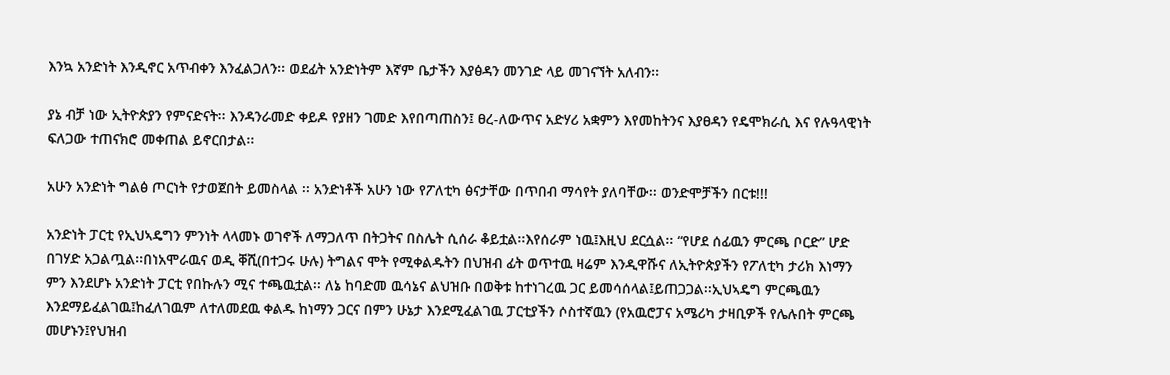እንኳ አንድነት እንዲኖር አጥብቀን እንፈልጋለን፡፡ ወደፊት አንድነትም እኛም ቤታችን እያፅዳን መንገድ ላይ መገናኘት አለብን፡፡

ያኔ ብቻ ነው ኢትዮጵያን የምናድናት፡፡ እንዳንራመድ ቀይዶ የያዘን ገመድ እየበጣጠስን፤ ፀረ-ለውጥና አድሃሪ አቋምን እየመከትንና እያፀዳን የዴሞክራሲ እና የሉዓላዊነት ፍለጋው ተጠናክሮ መቀጠል ይኖርበታል፡፡

አሁን አንድነት ግልፅ ጦርነት የታወጀበት ይመስላል ፡፡ አንድነቶች አሁን ነው የፖለቲካ ፅናታቸው በጥበብ ማሳየት ያለባቸው፡፡ ወንድሞቻችን በርቱ!!!

አንድነት ፓርቲ የኢህኣዴግን ምንነት ላላመኑ ወገኖች ለማጋለጥ በትጋትና በስሌት ሲሰራ ቆይቷል፡፡እየሰራም ነዉ፤እዚህ ደርሷል፡፡ “የሆደ ሰፊዉን ምርጫ ቦርድ” ሆድ በገሃድ አጋልጧል፡፡በነአሞራዉና ወዲ ቐሺ(በተጋሩ ሁሉ) ትግልና ሞት የሚቀልዱትን በህዝብ ፊት ወጥተዉ ዛሬም እንዲዋሹና ለኢትዮጵያችን የፖለቲካ ታሪክ እነማን ምን እንደሆኑ አንድነት ፓርቲ የበኩሉን ሚና ተጫዉቷል፡፡ ለኔ ከባድመ ዉሳኔና ልህዝቡ በወቅቱ ከተነገረዉ ጋር ይመሳሰላል፤ይጠጋጋል፡፡ኢህኣዴግ ምርጫዉን እንደማይፈልገዉ፤ከፈለገዉም ለተለመደዉ ቀልዱ ከነማን ጋርና በምን ሁኔታ እንደሚፈልገዉ ፓርቲያችን ሶስተኛዉን (የአዉሮፓና አሜሪካ ታዛቢዎች የሌሉበት ምርጫ መሆኑን፤የህዝብ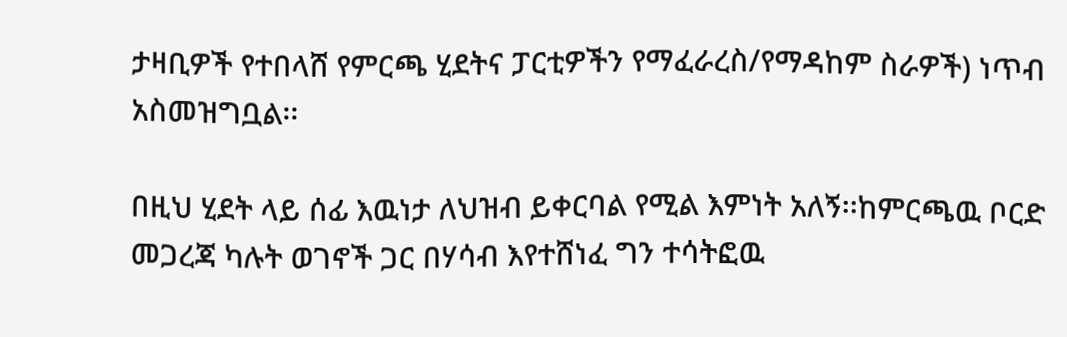ታዛቢዎች የተበላሸ የምርጫ ሂደትና ፓርቲዎችን የማፈራረስ/የማዳከም ስራዎች) ነጥብ አስመዝግቧል፡፡

በዚህ ሂደት ላይ ሰፊ እዉነታ ለህዝብ ይቀርባል የሚል እምነት አለኝ፡፡ከምርጫዉ ቦርድ መጋረጃ ካሉት ወገኖች ጋር በሃሳብ እየተሸነፈ ግን ተሳትፎዉ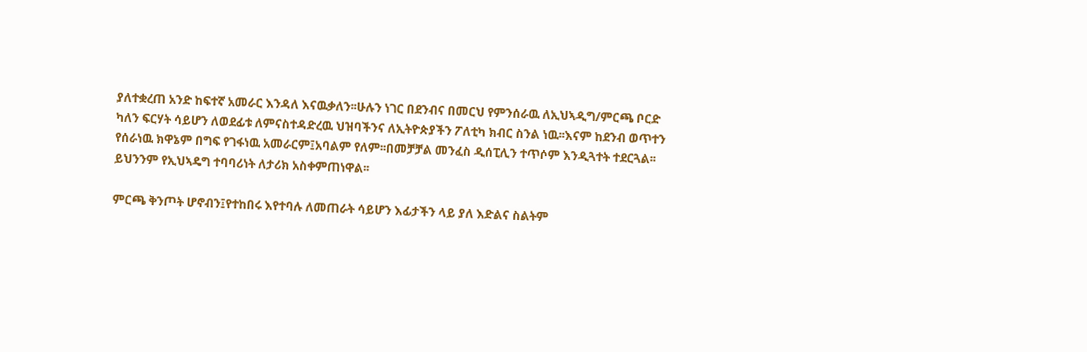ያለተቋረጠ አንድ ከፍተኛ አመራር እንዳለ እናዉቃለን፡፡ሁሉን ነገር በደንብና በመርህ የምንሰራዉ ለኢህኣዲግ/ምርጫ ቦርድ ካለን ፍርሃት ሳይሆን ለወደፊቱ ለምናስተዳድረዉ ህዝባችንና ለኢትዮጵያችን ፖለቲካ ክብር ስንል ነዉ፡፡እናም ከደንብ ወጥተን የሰራነዉ ክዋኔም በግፍ የገፋነዉ አመራርም፤አባልም የለም፡፡በመቻቻል መንፈስ ዲሰፒሊን ተጥሶም እንዲጓተት ተደርጓል፡፡ይህንንም የኢህኣዴግ ተባባሪነት ለታሪክ አስቀምጠነዋል፡፡

ምርጫ ቅንጦት ሆኖብን፤የተከበሩ እየተባሉ ለመጠራት ሳይሆን እፊታችን ላይ ያለ እድልና ስልትም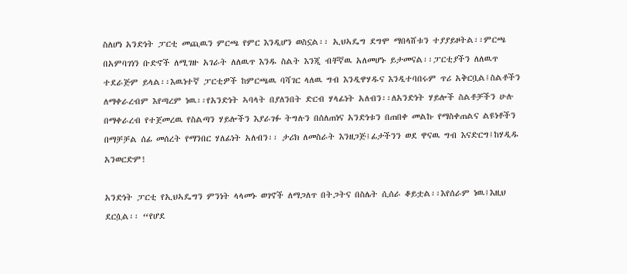ስለሆነ አንድነት ፓርቲ መጪዉን ምርጫ የምር እንዲሆን ወስኗል፡፡ ኢህኣዴግ ደግሞ ማበላሸቱን ተያያይዞትል፡፡ምርጫ በአምባገነን ቡድኖች ለሚገዙ አገራት ለለዉጥ እንዱ ስልት እንጂ ብቸኛዉ አለመሆኑ ይታመናል፡፡ፓርቲያችን ለለዉጥ ተደራጅም ይላል፡፡እዉነተኛ ፓርቲዎች ከምርጫዉ ባሻገር ላለዉ ግብ እንዲዋሃዱና እንዲተባበሩም ጥሪ አቅርቧል፤ስልቶችን ለማቀራረብም እየጣረም ነዉ፡፡የአንድነት ኣባላት በያለንበት ድርብ ሃላፊነት አለብን፡፡ለአንድነት ሃይሎች ስልቶቻችን ሁሉ በማቀራረብ የተጀመረዉ የስልጣን ሃይሎችን እያራገፉ ትግሉን በሰለጠነና አንድነቱን በጠበቀ መልኩ የማስቀጠልና ልዩነቶችን በማቻቻል ሰፊ መሰረት የማንበር ሃለፊነት አለብን፡፡ ታሪክ ለመስራት እንዘጋጅ፤ፊታችንን ወደ ዋናዉ ግብ እናድርግ፤ከሃዲዱ አንወርድም!

አንድነት ፓርቲ የኢህኣዴግን ምንነት ላላመኑ ወገኖች ለማጋለጥ በትጋትና በስሌት ሲሰራ ቆይቷል፡፡እየሰራም ነዉ፤እዚህ ደርሷል፡፡ “የሆደ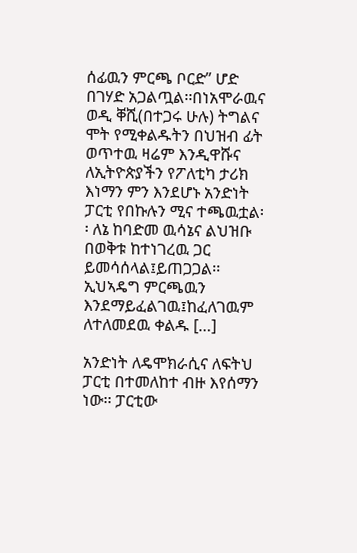ሰፊዉን ምርጫ ቦርድ” ሆድ በገሃድ አጋልጧል፡፡በነአሞራዉና ወዲ ቐሺ(በተጋሩ ሁሉ) ትግልና ሞት የሚቀልዱትን በህዝብ ፊት ወጥተዉ ዛሬም እንዲዋሹና ለኢትዮጵያችን የፖለቲካ ታሪክ እነማን ምን እንደሆኑ አንድነት ፓርቲ የበኩሉን ሚና ተጫዉቷል፡፡ ለኔ ከባድመ ዉሳኔና ልህዝቡ በወቅቱ ከተነገረዉ ጋር ይመሳሰላል፤ይጠጋጋል፡፡ ኢህኣዴግ ምርጫዉን እንደማይፈልገዉ፤ከፈለገዉም ለተለመደዉ ቀልዱ […]

አንድነት ለዴሞክራሲና ለፍትህ ፓርቲ በተመለከተ ብዙ እየሰማን ነው፡፡ ፓርቲው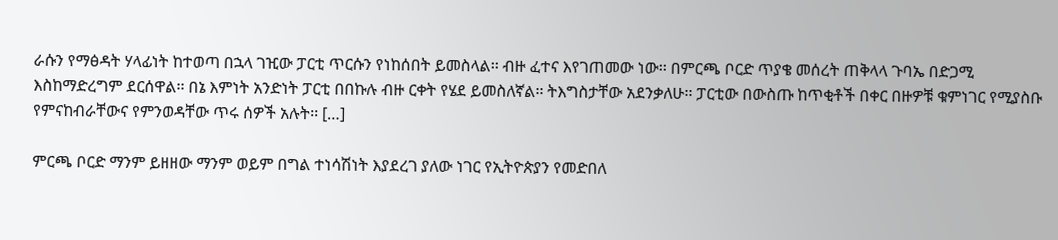ራሱን የማፅዳት ሃላፊነት ከተወጣ በኋላ ገዢው ፓርቲ ጥርሱን የነከሰበት ይመስላል፡፡ ብዙ ፈተና እየገጠመው ነው፡፡ በምርጫ ቦርድ ጥያቄ መሰረት ጠቅላላ ጉባኤ በድጋሚ እስከማድረግም ደርሰዋል፡፡ በኔ እምነት አንድነት ፓርቲ በበኩሉ ብዙ ርቀት የሄደ ይመስለኛል፡፡ ትእግስታቸው አደንቃለሁ፡፡ ፓርቲው በውስጡ ከጥቂቶች በቀር በዙዎቹ ቁምነገር የሚያስቡ የምናከብራቸውና የምንወዳቸው ጥሩ ሰዎች አሉት፡፡ […]

ምርጫ ቦርድ ማንም ይዘዘው ማንም ወይም በግል ተነሳሽነት እያደረገ ያለው ነገር የኢትዮጵያን የመድበለ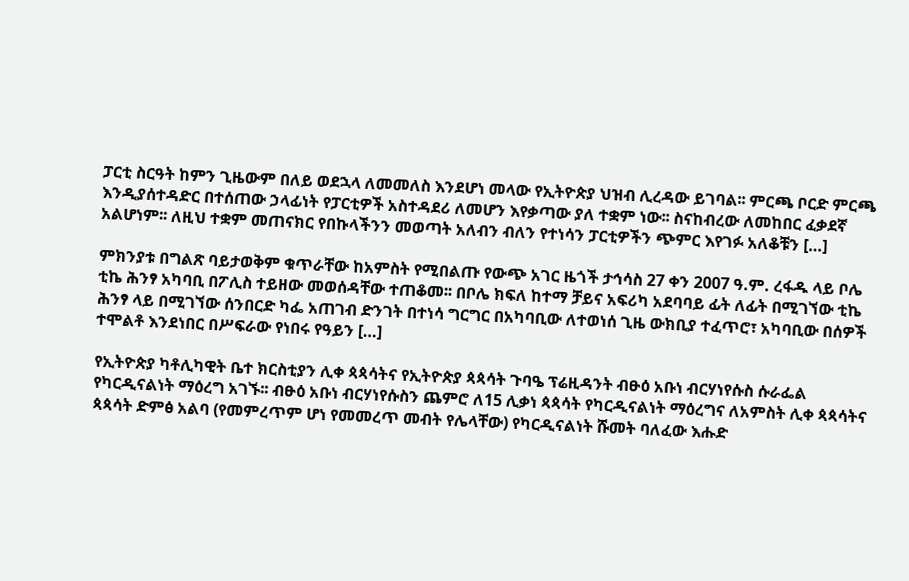ፓርቲ ስርዓት ከምን ጊዜውም በለይ ወደኋላ ለመመለስ እንደሆነ መላው የኢትዮጵያ ህዝብ ሊረዳው ይገባል፡፡ ምርጫ ቦርድ ምርጫ እንዲያሰተዳድር በተሰጠው ኃላፊነት የፓርቲዎች አስተዳደሪ ለመሆን እየቃጣው ያለ ተቋም ነው፡፡ ስናከብረው ለመከበር ፈቃደኛ አልሆነም፡፡ ለዚህ ተቋም መጠናክር የበኩላችንን መወጣት አለብን ብለን የተነሳን ፓርቲዎችን ጭምር እየገፉ አለቆቹን […]

ምክንያቱ በግልጽ ባይታወቅም ቁጥራቸው ከአምስት የሚበልጡ የውጭ አገር ዜጎች ታኅሳስ 27 ቀን 2007 ዓ.ም. ረፋዱ ላይ ቦሌ ቲኬ ሕንፃ አካባቢ በፖሊስ ተይዘው መወሰዳቸው ተጠቆመ፡፡ በቦሌ ክፍለ ከተማ ቻይና አፍሪካ አደባባይ ፊት ለፊት በሚገኘው ቲኬ ሕንፃ ላይ በሚገኘው ሰንበርድ ካፌ አጠገብ ድንገት በተነሳ ግርግር በአካባቢው ለተወነሰ ጊዜ ውክቢያ ተፈጥሮ፣ አካባቢው በሰዎች ተሞልቶ እንደነበር በሥፍራው የነበሩ የዓይን […]

የኢትዮጵያ ካቶሊካዊት ቤተ ክርስቲያን ሊቀ ጳጳሳትና የኢትዮጵያ ጳጳሳት ጉባዔ ፕሬዚዳንት ብፁዕ አቡነ ብርሃነየሱስ ሱራፌል የካርዲናልነት ማዕረግ አገኙ፡፡ ብፁዕ አቡነ ብርሃነየሱስን ጨምሮ ለ15 ሊቃነ ጳጳሳት የካርዲናልነት ማዕረግና ለአምስት ሊቀ ጳጳሳትና ጳጳሳት ድምፅ አልባ (የመምረጥም ሆነ የመመረጥ መብት የሌላቸው) የካርዲናልነት ሹመት ባለፈው እሑድ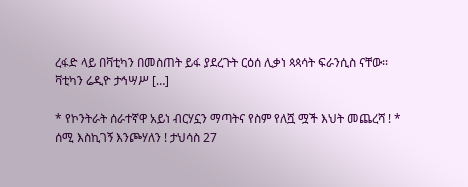ረፋድ ላይ በቫቲካን በመስጠት ይፋ ያደረጉት ርዕሰ ሊቃነ ጳጳሳት ፍራንሲስ ናቸው፡፡ ቫቲካን ሬዲዮ ታኅሣሥ […]

* የኮንትራት ሰራተኛዋ አይነ ብርሃኗን ማጣትና የስም የለሿ ሟች እህት መጨረሻ ! * ሰሚ እስኪገኝ እንጮሃለን ! ታህሳስ 27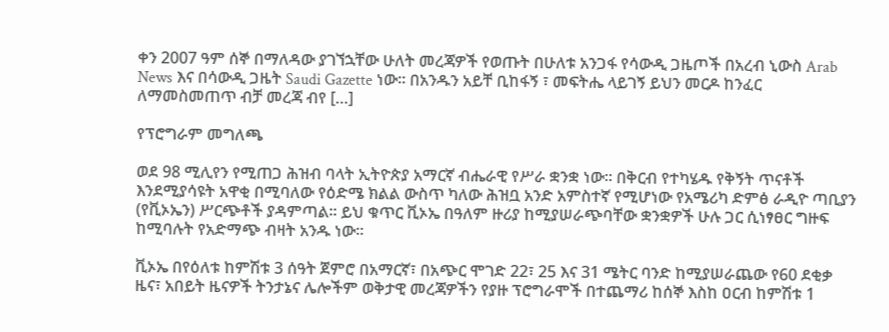ቀን 2007 ዓም ሰኞ በማለዳው ያገኘኋቸው ሁለት መረጃዎች የወጡት በሁለቱ አንጋፋ የሳውዲ ጋዜጦች በአረብ ኒውስ Arab News እና በሳውዲ ጋዜት Saudi Gazette ነው። በአንዱን አይቸ ቢከፋኝ ፣ መፍትሔ ላይገኝ ይህን መርዶ ከንፈር ለማመስመጠጥ ብቻ መረጃ ብየ […]

የፕሮግራም መግለጫ

ወደ 98 ሚሊየን የሚጠጋ ሕዝብ ባላት ኢትዮጵያ አማርኛ ብሔራዊ የሥራ ቋንቋ ነው፡፡ በቅርብ የተካሄዱ የቅኝት ጥናቶች እንደሚያሳዩት አዋቂ በሚባለው የዕድሜ ክልል ውስጥ ካለው ሕዝቧ አንድ አምስተኛ የሚሆነው የአሜሪካ ድምፅ ራዲዮ ጣቢያን (የቪኦኤን) ሥርጭቶች ያዳምጣል፡፡ ይህ ቁጥር ቪኦኤ በዓለም ዙሪያ ከሚያሠራጭባቸው ቋንቋዎች ሁሉ ጋር ሲነፃፀር ግዙፍ ከሚባሉት የአድማጭ ብዛት አንዱ ነው፡፡

ቪኦኤ በየዕለቱ ከምሽቱ 3 ሰዓት ጀምሮ በአማርኛ፣ በአጭር ሞገድ 22፣ 25 እና 31 ሜትር ባንድ ከሚያሠራጨው የ60 ደቂቃ ዜና፣ አበይት ዜናዎች ትንታኔና ሌሎችም ወቅታዊ መረጃዎችን የያዙ ፕሮግራሞች በተጨማሪ ከሰኞ እስከ ዐርብ ከምሽቱ 1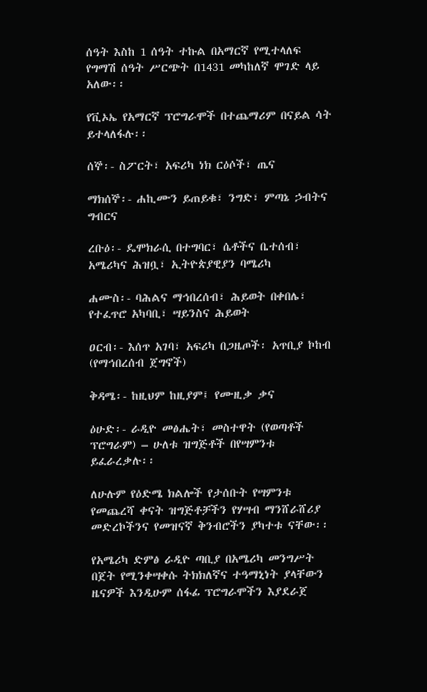ሰዓት እስከ 1 ሰዓት ተኩል በአማርኛ የሚተላለፍ የግማሽ ሰዓት ሥርጭት በ1431 መካከለኛ ሞገድ ላይ አለው፡፡

የቪኦኤ የአማርኛ ፕሮግራሞች በተጨማሪም በናይል ሳት ይተላለፋሉ፡፡

ሰኞ፡- ስፖርት፣ አፍሪካ ነክ ርዕሶች፣ ጤና

ማክሰኞ፡- ሐኪሙን ይጠይቁ፣ ንግድ፣ ምጣኔ ኃብትና ግብርና

ረቡዕ፡- ዴሞክራሲ በተግባር፣ ሴቶችና ቤተሰብ፣ አሜሪካና ሕዝቧ፣ ኢትዮጵያዊያን ባሜሪካ

ሐሙስ፡- ባሕልና ማኅበረሰብ፣ ሕይወት በቀበሌ፣ የተፈጥሮ አካባቢ፣ ሣይንስና ሕይወት

ዐርብ፡- እሰጥ አገባ፣ አፍሪካ በጋዜጦች፡ አጥቢያ ኮከብ (የማኅበረሰብ ጀግኖች)

ቅዳሜ፡- ከዚህም ከዚያም፤ የሙዚቃ ቃና

ዕሁድ፡- ራዲዮ መፅሔት፣ መስተዋት (የወጣቶች ፕሮግራም) – ሁለቱ ዝግጅቶች በየሣምንቱ ይፈራረቃሉ፡፡

ለሁሉም የዕድሜ ክልሎች የታሰቡት የሣምንቱ የመጨረሻ ቀናት ዝግጅቶቻችን የሃሣብ ማንሸራሸሪያ መድረኮችንና የመዝናኛ ቅንብሮችን ያካተቱ ናቸው፡፡

የአሜሪካ ድምፅ ራዲዮ ጣቢያ በአሜሪካ መንግሥት በጀት የሚንቀሣቀሱ ትክክለኛና ተዓማኒነት ያላቸውን ዜናዎች እንዲሁም ሰፋፊ ፕሮግራሞችን እያደራጀ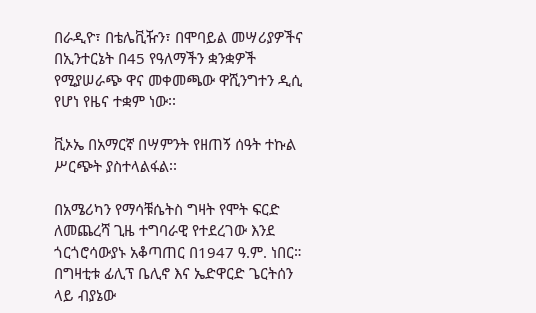በራዲዮ፣ በቴሌቪዥን፣ በሞባይል መሣሪያዎችና በኢንተርኔት በ45 የዓለማችን ቋንቋዎች የሚያሠራጭ ዋና መቀመጫው ዋሺንግተን ዲሲ የሆነ የዜና ተቋም ነው፡፡

ቪኦኤ በአማርኛ በሣምንት የዘጠኝ ሰዓት ተኩል ሥርጭት ያስተላልፋል፡፡

በአሜሪካን የማሳቹሴትስ ግዛት የሞት ፍርድ ለመጨረሻ ጊዜ ተግባራዊ የተደረገው እንደ ጎርጎሮሳውያኑ አቆጣጠር በ1947 ዓ.ም. ነበር። በግዛቲቱ ፊሊፕ ቤሊኖ እና ኤድዋርድ ጌርትሰን ላይ ብያኔው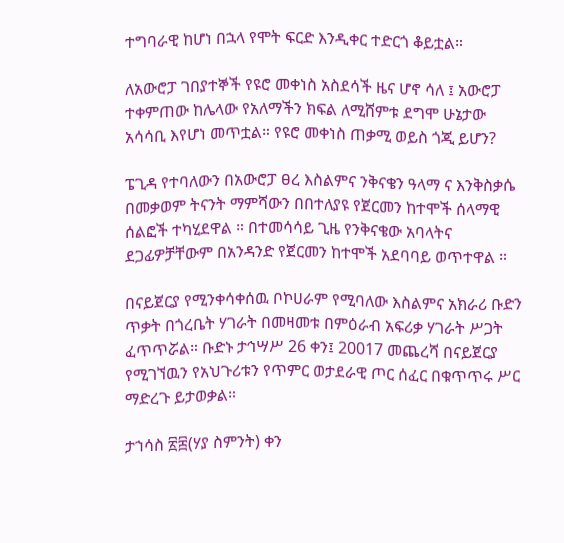ተግባራዊ ከሆነ በኋላ የሞት ፍርድ እንዲቀር ተድርጎ ቆይቷል።

ለአውሮፓ ገበያተኞች የዩሮ መቀነስ አስደሳች ዜና ሆኖ ሳለ ፤ አውሮፓ ተቀምጠው ከሌላው የአለማችን ክፍል ለሚሸምቱ ደግሞ ሁኔታው አሳሳቢ እየሆነ መጥቷል። የዩሮ መቀነስ ጠቃሚ ወይስ ጎጂ ይሆን?

ፔጊዳ የተባለውን በአውሮፓ ፀረ እስልምና ንቅናቄን ዓላማ ና እንቅስቃሴ በመቃወም ትናንት ማምሻውን በበተለያዩ የጀርመን ከተሞች ሰላማዊ ሰልፎች ተካሂደዋል ። በተመሳሳይ ጊዜ የንቅናቄው አባላትና ደጋፊዎቻቸውም በአንዳንድ የጀርመን ከተሞች አደባባይ ወጥተዋል ።

በናይጀርያ የሚንቀሳቀሰዉ ቦኮሀራም የሚባለው እስልምና አክራሪ ቡድን ጥቃት በጎረቤት ሃገራት በመዛመቱ በምዕራብ አፍሪቃ ሃገራት ሥጋት ፈጥጥሯል። ቡድኑ ታኅሣሥ 26 ቀን፤ 20017 መጨረሻ በናይጀርያ የሚገኘዉን የአህጉሪቱን የጥምር ወታደራዊ ጦር ሰፈር በቁጥጥሩ ሥር ማድረጉ ይታወቃል።

ታኀሳስ ፳፰(ሃያ ስምንት) ቀን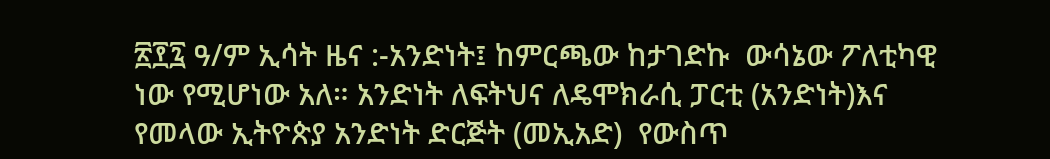፳፻፯ ዓ/ም ኢሳት ዜና :-አንድነት፤ ከምርጫው ከታገድኩ  ውሳኔው ፖለቲካዊ ነው የሚሆነው አለ። አንድነት ለፍትህና ለዴሞክራሲ ፓርቲ (አንድነት)እና የመላው ኢትዮጵያ አንድነት ድርጅት (መኢአድ)  የውስጥ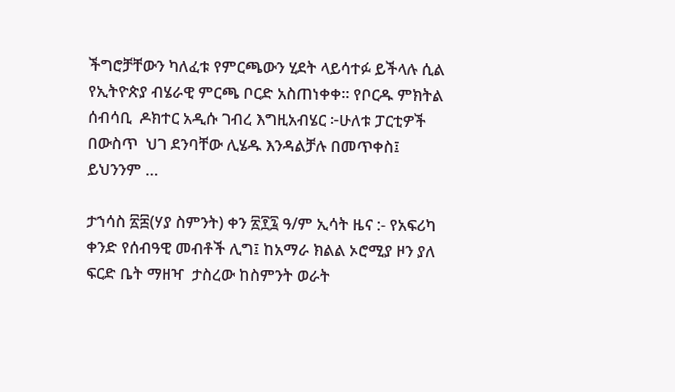ችግሮቻቸውን ካለፈቱ የምርጫውን ሂደት ላይሳተፉ ይችላሉ ሲል የኢትዮጵያ ብሄራዊ ምርጫ ቦርድ አስጠነቀቀ። የቦርዱ ምክትል ሰብሳቢ  ዶክተር አዲሱ ገብረ እግዚአብሄር ፦ሁለቱ ፓርቲዎች በውስጥ  ህገ ደንባቸው ሊሄዱ እንዳልቻሉ በመጥቀስ፤ ይህንንም …

ታኀሳስ ፳፰(ሃያ ስምንት) ቀን ፳፻፯ ዓ/ም ኢሳት ዜና :- የአፍሪካ ቀንድ የሰብዓዊ መብቶች ሊግ፤ ከአማራ ክልል ኦሮሚያ ዞን ያለ ፍርድ ቤት ማዘዣ  ታስረው ከስምንት ወራት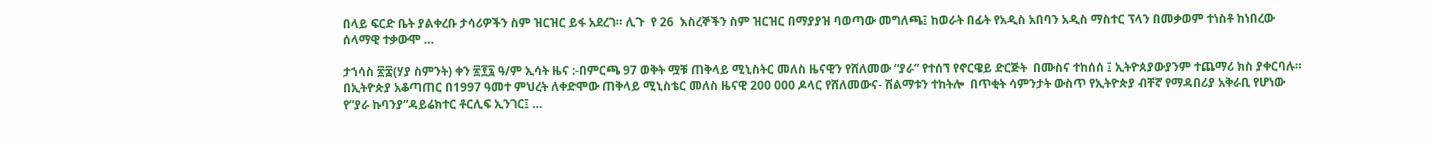በላይ ፍርድ ቤት ያልቀረቡ ታሳሪዎችን ስም ዝርዝር ይፋ አደረገ። ሊጉ  የ 26  እስረኞችን ስም ዝርዝር በማያያዝ ባወጣው መግለጫ፤ ከወራት በፊት የአዲስ አበባን አዲስ ማስተር ፕላን በመቃወም ተነስቶ ከነበረው ሰላማዊ ተቃውሞ …

ታኀሳስ ፳፰(ሃያ ስምንት) ቀን ፳፻፯ ዓ/ም ኢሳት ዜና :-በምርጫ 97 ወቅት ሟቹ ጠቅላይ ሚኒስትር መለስ ዜናዊን የሸለመው “ያራ” የተሰኘ የኖርዌይ ድርጅት  በሙስና ተከሰሰ ፤ ኢትዮጰያውያንም ተጨማሪ ክስ ያቀርባሉ። በኢትዮጵያ አቆጣጠር በ1997 ዓመተ ምህረት ለቀድሞው ጠቅላይ ሚኒስቴር መለስ ዜናዊ 200 000 ዶላር የሸለመውና- ሽልማቱን ተከትሎ  በጥቂት ሳምንታት ውስጥ የኢትዮጵያ ብቸኛ የማዳበሪያ አቅራቢ የሆነው የ”ያራ ኩባንያ”ዳይሬክተር ቶርሊፍ ኢንገር፤ …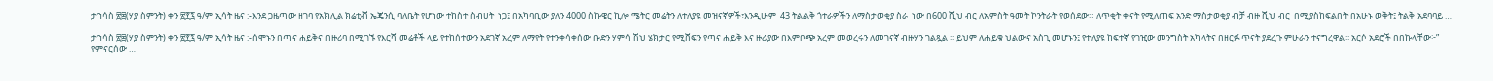ታኀሳስ ፳፰(ሃያ ስምንት) ቀን ፳፻፯ ዓ/ም ኢሳት ዜና :-እንደ ጋዜጣው ዘገባ የአክሊል ክሬቲቭ ኤጄንሲ ባለቤት የሆነው ተከስተ ስብሀት  ነጋ፤ በአካባቢው ያለን 4000 ስኩዌር ኪሎ ሜትር መሬትን ለተለያዩ መዝናኛዎች፣እንዲሁም  43 ትልልቅ ጎተራዎችን ለማስታወቂያ ስራ  ነው በ600 ሺህ ብር ለአምስት ዓመት ኮንትራት የወሰደው። ለጥቂት ቀናት የሚለጠፍ አንድ ማስታወቂያ ብቻ ብዙ ሺህ ብር  በሚያስከፍልበት በአሁኑ ወቅት፤ ትልቅ አደባባይ …

ታኀሳስ ፳፰(ሃያ ስምንት) ቀን ፳፻፯ ዓ/ም ኢሳት ዜና :-ሰሞኑን በጣና ሐይቅና በዙሪባ በሚገኙ የእርሻ መሬቶች ላይ የተከሰተውን አደገኛ አረም ለማየት የተንቀሳቀሰው ቡድን ሃምሳ ሽህ ሄክታር የሚሸፍን የጣና ሐይቅ እና ዙሪያው በእምቦጭ አረም መወረሩን ለመገናኛ ብዙሃን ገልጿል ፡፡ ይህም ለሐይቁ ህልውና አስጊ መሆኑን፤ የተለያዩ ከፍተኛ የገዢው መንግስት አካላትና በዘርፉ ጥናት ያደረጉ ምሁራን ተናግረዋል፡፡ አርሶ አደሮች በበኩላቸው፦” የምናርሰው …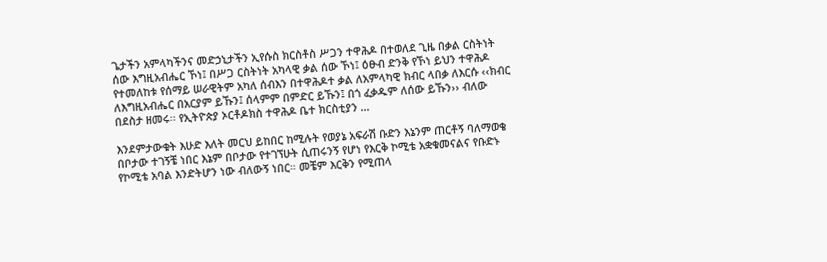ጌታችን አምላካችንና መድኃኒታችን ኢየሱስ ክርስቶስ ሥጋን ተዋሕዶ በተወለደ ጊዜ በቃል ርስትነት ሰው እግዚአብሔር ኾነ፤ በሥጋ ርስትነት አካላዊ ቃል ሰው ኾነ፤ ዕፁብ ድንቅ የኾነ ይህን ተዋሕዶ የተመለከቱ የሰማይ ሠራዊትም አካለ ሰብእን በተዋሕዶተ ቃል ለአምላካዊ ክብር ላበቃ ለእርሱ ‹‹ክብር ለእግዚአብሔር በአርያም ይኹን፤ ሰላምም በምድር ይኹን፤ በጎ ፈቃዱም ለሰው ይኹን›› ብለው በደስታ ዘመሩ፡፡ የኢትዮጵያ ኦርቶዶክስ ተዋሕዶ ቤተ ክርስቲያን …

እንደምታውቁት እሁድ እለት መርህ ይከበር ከሚሉት የወያኔ አፍራሽ ቡድን እኔንም ጠርቶኝ ባለማወቄ በቦታው ተገኝቼ ነበር እኔም በቦታው የተገኘሁት ሲጠሩንኝ የሆነ የእርቅ ኮሚቴ አቋቁመናልና የቡድኑ የኮሚቴ አባል እንድትሆን ነው ብለውኝ ነበር። መቼም እርቅን የሚጠላ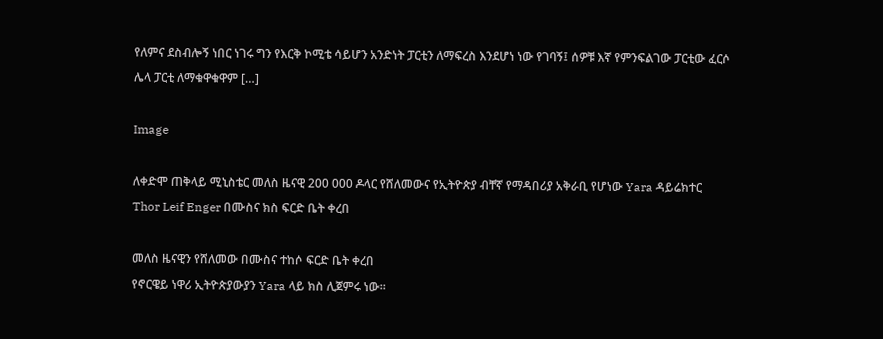የለምና ደስብሎኝ ነበር ነገሩ ግን የእርቅ ኮሚቴ ሳይሆን አንድነት ፓርቲን ለማፍረስ እንደሆነ ነው የገባኝ፤ ሰዎቹ እኛ የምንፍልገው ፓርቲው ፈርሶ ሌላ ፓርቲ ለማቁዋቁዋም […]

Image

ለቀድሞ ጠቅላይ ሚኒስቴር መለስ ዜናዊ 200 000 ዶላር የሸለመውና የኢትዮጵያ ብቸኛ የማዳበሪያ አቅራቢ የሆነው Yara ዳይሬክተር Thor Leif Enger በሙስና ክስ ፍርድ ቤት ቀረበ

መለስ ዜናዊን የሸለመው በሙስና ተከሶ ፍርድ ቤት ቀረበ
የኖርዌይ ነዋሪ ኢትዮጵያውያን Yara ላይ ክስ ሊጀምሩ ነው።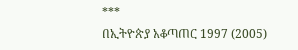***
በኢትዮጵያ አቆጣጠር 1997 (2005)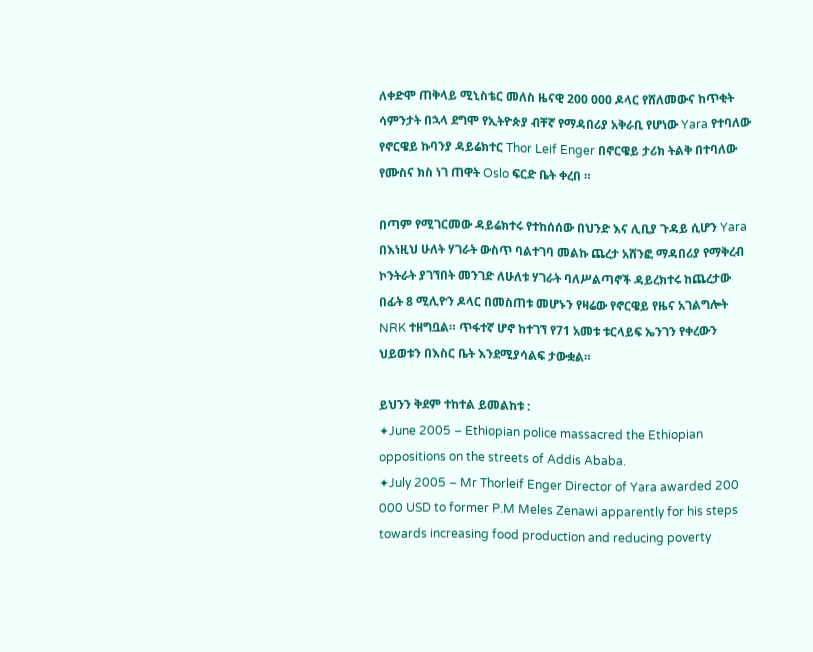ለቀድሞ ጠቅላይ ሚኒስቴር መለስ ዜናዊ 200 000 ዶላር የሸለመውና ከጥቂት ሳምንታት በኋላ ደግሞ የኢትዮጵያ ብቸኛ የማዳበሪያ አቅራቢ የሆነው Yara የተባለው የኖርዌይ ኩባንያ ዳይሬክተር Thor Leif Enger በኖርዌይ ታሪክ ትልቅ በተባለው የሙስና ክስ ነገ ጠዋት Oslo ፍርድ ቤት ቀረበ ።

በጣም የሚገርመው ዳይሬክተሩ የተከሰሰው በህንድ እና ሊቢያ ጉዳይ ሲሆን Yara በእነዚህ ሁለት ሃገራት ውስጥ ባልተገባ መልኩ ጨረታ አሸንፎ ማዳበሪያ የማቅረብ ኮንትራት ያገኘበት መንገድ ለሁለቱ ሃገራት ባለሥልጣኖች ዳይረክተሩ ከጨረታው በፊት 8 ሚሊዮን ዶላር በመስጠቱ መሆኑን የዛሬው የኖርዌይ የዜና አገልግሎት NRK ተዘግቧል። ጥፋተኛ ሆኖ ከተገኘ የ71 አመቱ ቱርላይፍ ኤንገን የቀረውን ህይወቱን በእስር ቤት እንደሚያሳልፍ ታውቋል።

ይህንን ቅደም ተከተል ይመልከቱ :
✦June 2005 – Ethiopian police massacred the Ethiopian oppositions on the streets of Addis Ababa.
✦July 2005 – Mr Thorleif Enger Director of Yara awarded 200 000 USD to former P.M Meles Zenawi apparently for his steps towards increasing food production and reducing poverty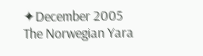✦December 2005 The Norwegian Yara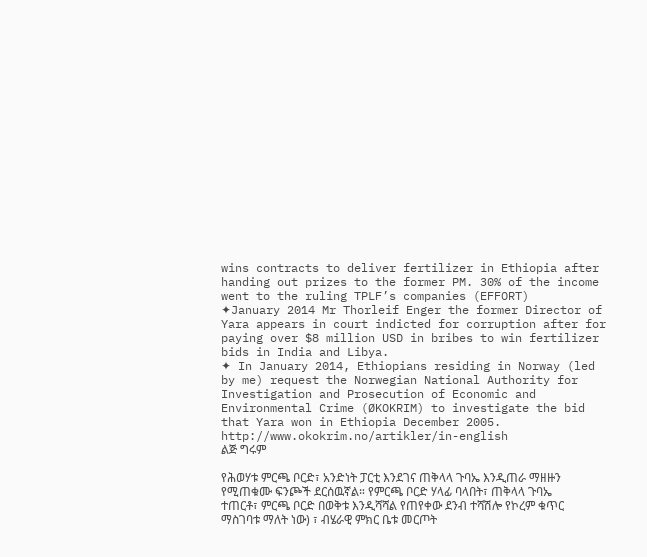wins contracts to deliver fertilizer in Ethiopia after handing out prizes to the former PM. 30% of the income went to the ruling TPLF’s companies (EFFORT)
✦January 2014 Mr Thorleif Enger the former Director of Yara appears in court indicted for corruption after for paying over $8 million USD in bribes to win fertilizer bids in India and Libya.
✦ In January 2014, Ethiopians residing in Norway (led by me) request the Norwegian National Authority for Investigation and Prosecution of Economic and Environmental Crime (ØKOKRIM) to investigate the bid that Yara won in Ethiopia December 2005. http://www.okokrim.no/artikler/in-english
ልጅ ግሩም

የሕወሃቱ ምርጫ ቦርድ፣ አንድነት ፓርቲ እንደገና ጠቅላላ ጉባኤ እንዲጠራ ማዘዙን የሚጠቁሙ ፍንጮች ደርሰዉኛል። የምርጫ ቦርድ ሃላፊ ባላበት፣ ጠቅላላ ጉባኤ ተጠርቶ፣ ምርጫ ቦርድ በወቅቱ እንዲሻሻል የጠየቀው ደንብ ተሻሽሎ የኮረም ቁጥር ማስገባቱ ማለት ነው) ፣ ብሄራዊ ምክር ቤቱ መርጦት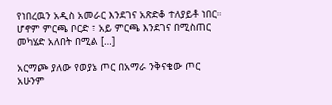የነበረዉን አዲስ አመራር እንደገና አጽድቆ ተለያይቶ ነበር። ሆኖም ምርጫ ቦርድ ፣ አይ ምርጫ እንደገና በሚስጠር መካሄድ አለበት በሚል […]

አርማጮ ያለው የወያኔ ጦር በአማራ ንቅናቄው ጦር አሁንም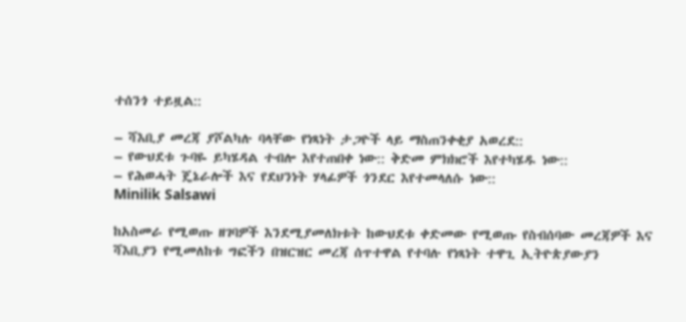ተሰንጎ ተይዟል::

– ሻእቢያ መረጃ ያሾልካሉ ባላቸው የነጻነት ታጋዮች ላይ ማስጠንቀቂያ አወረደ::
– የውህደቱ ጉባዬ ይካሄዳል ተብሎ እየተጠበቀ ነው:: ቅድመ ምክክሮች እየተካሄዱ ነው::
– የሕወሓት ጄኔራሎች እና የደህንነት ሃላፊዎች ጎንደር እየተመላለሱ ነው::
Minilik Salsawi

ከአስመራ የሚወጡ ዘገባዎች እንደሚያመለክቱት ከውህደቱ ቀድመው የሚወጡ የስብሰባው መረጃዎች እና ሻእቢያን የሚመለከቱ ግፎችን በዝርዝር መረጃ ሰጥተዋል የተባሉ የነጻነት ተዋጊ ኢትዮጵያውያን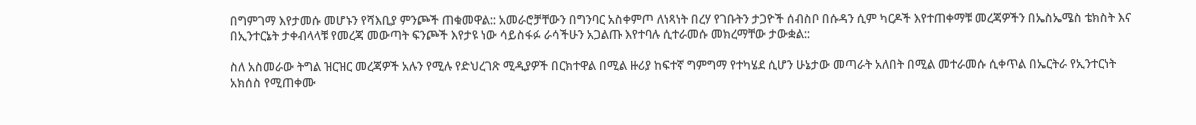በግምገማ እየታመሱ መሆኑን የሻእቢያ ምንጮች ጠቁመዋል:: አመራሮቻቸውን በግንባር አስቀምጦ ለነጻነት በረሃ የገቡትን ታጋዮች ሰብስቦ በሱዳን ሲም ካርዶች እየተጠቀማቹ መረጃዎችን በኤስኤሜስ ቴክስት እና በኢንተርኔት ታቀብላላቹ የመረጃ መውጣት ፍንጮች እየታዩ ነው ሳይስፋፉ ራሳችሁን አጋልጡ እየተባሉ ሲተራመሱ መክረማቸው ታውቋል::

ስለ አስመራው ትግል ዝርዝር መረጃዎች አሉን የሚሉ የድህረገጽ ሚዲያዎች በርክተዋል በሚል ዙሪያ ከፍተኛ ግምግማ የተካሄደ ሲሆን ሁኔታው መጣራት አለበት በሚል መተራመሱ ሲቀጥል በኤርትራ የኢንተርነት አክሰስ የሚጠቀሙ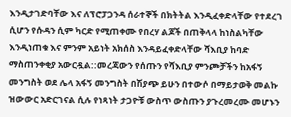እንዲታገድባቸው እና ለፕሮፓጋንዳ ሰራተኞች በክትትል እንዲፈቀድላቸው የተደረገ ሲሆን የሱዳን ሲም ካርድ የሚጠቀሙ የበረሃ ልጆች በጠቅላላ ከነስልካቸው እንዲነጠቁ እና ምንም አይነት አክሰስ እንዳይፈቀድላቸው ሻእቢያ ከባድ ማስጠንቀቂያ አውርዷል::መረጃውን የሰጡን የሻእቢያ ምንጮቻችን ከአፋኝ መንግስት ወደ ሌላ አፋኝ መንግስት በሽያጭ ይሁን በተውሶ በማይታወቅ መልኩ ዝውውር አድርገናል ሲሉ የነጻነት ታጋዮቹ ውስጥ ውስጡን ያጉረመረሙ መሆኑን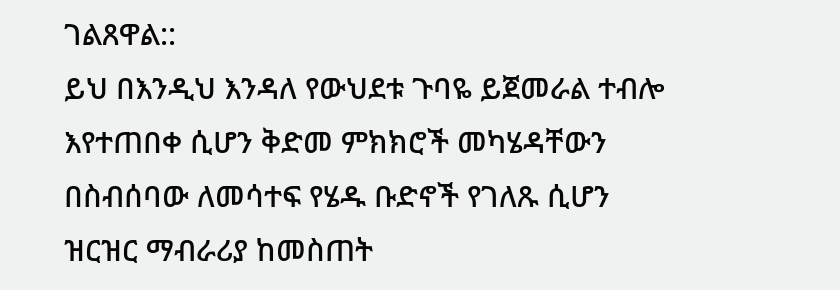ገልጸዋል::
ይህ በእንዲህ እንዳለ የውህደቱ ጉባዬ ይጀመራል ተብሎ እየተጠበቀ ሲሆን ቅድመ ምክክሮች መካሄዳቸውን በስብሰባው ለመሳተፍ የሄዱ ቡድኖች የገለጹ ሲሆን ዝርዝር ማብራሪያ ከመስጠት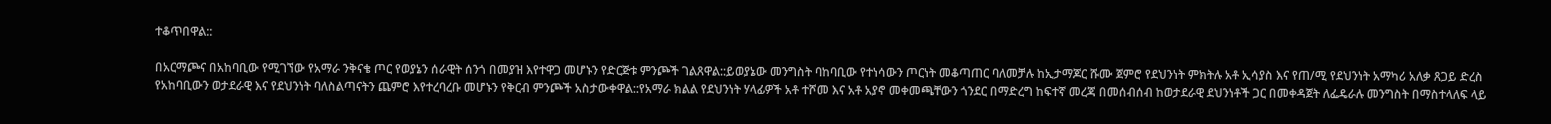ተቆጥበዋል::

በአርማጮና በአከባቢው የሚገኘው የአማራ ንቅናቄ ጦር የወያኔን ሰራዊት ሰንጎ በመያዝ እየተዋጋ መሆኑን የድርጅቱ ምንጮች ገልጸዋል::ይወያኔው መንግስት ባከባቢው የተነሳውን ጦርነት መቆጣጠር ባለመቻሉ ከኢታማጆር ሹሙ ጀምሮ የደህንነት ምክትሉ አቶ ኢሳያስ እና የጠ/ሚ የደህንነት አማካሪ አለቃ ጸጋይ ድረስ የአከባቢውን ወታደራዊ እና የደህንነት ባለስልጣናትን ጨምሮ እየተረባረቡ መሆኑን የቅርብ ምንጮች አስታውቀዋል::የአማራ ክልል የደህንነት ሃላፊዎች አቶ ተሾመ እና አቶ አያኖ መቀመጫቸውን ጎንደር በማድረግ ከፍተኛ መረጃ በመሰብሰብ ከወታደራዊ ደህንነቶች ጋር በመቀዳጀት ለፌዴራሉ መንግስት በማስተላለፍ ላይ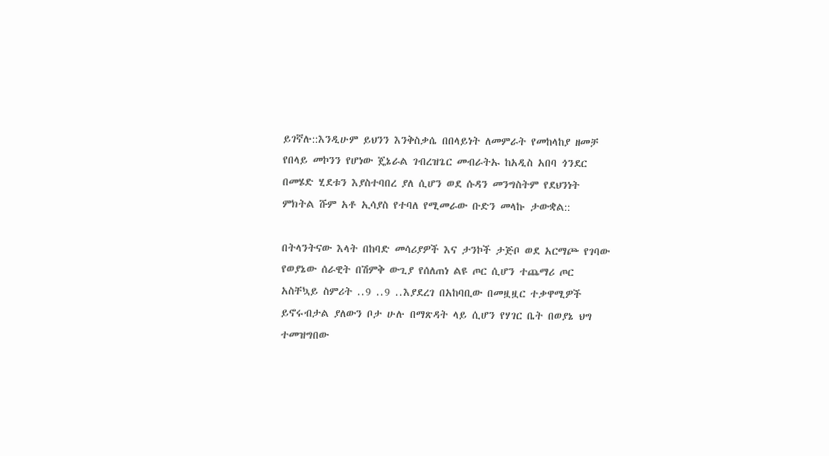ይገኛሉ::እንዲሁም ይህንን እንቅስቃሴ በበላይነት ለመምራት የመከላከያ ዘመቻ የበላይ መኮንን የሆነው ጄኔራል ገብረዝጌር መብራትኡ ከአዲስ አበባ ጎንደር በመሄድ ሂደቱን እያስተባበረ ያለ ሲሆን ወደ ሱዳን መንግስትም የደህንነት ምክትል ሹም አቶ ኢሳያስ የተባለ የሚመራው ቡድን መላኩ ታውቋል::

በትላንትናው እላት በከባድ መሳሪያዎች እና ታንኮች ታጅቦ ወደ አርማጮ የገባው የወያኔው ሰራዊት በሽምቅ ውጊያ የሰለጠነ ልዩ ጦር ሲሆን ተጨማሪ ጦር አስቸኳይ ስምሪት ..9 ..9 ..እያደረገ በአከባቢው በመዟዟር ተቃዋሚዎች ይኖሩብታል ያለውን ቦታ ሁሉ በማጽዳት ላይ ሲሆን የሃገር ቤት በወያኔ ህግ ተመዝግበው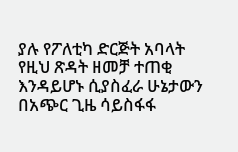ያሉ የፖለቲካ ድርጅት አባላት የዚህ ጽዳት ዘመቻ ተጠቂ እንዳይሆኑ ሲያስፈራ ሁኔታውን በአጭር ጊዜ ሳይስፋፋ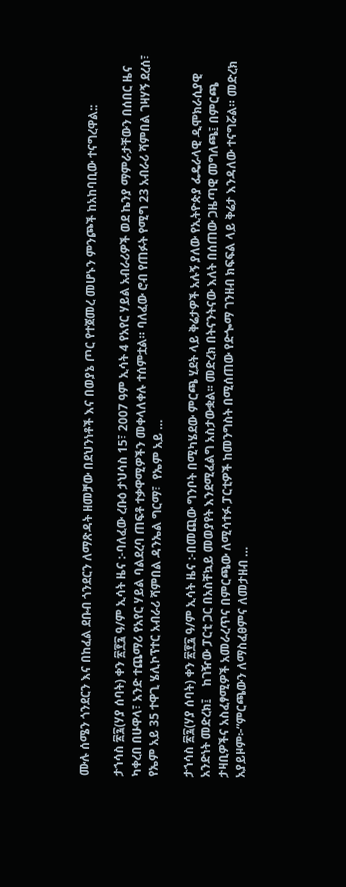ሙሉ ሰሜን ጎንደርን እና በከፈል ደቡብ ጎንደርን ለማጽዳት ዘመቻው በደህንነቶች እና በወያኔ ጦር የተጀመረ መሆኑን ምንጮች ከአከባቢው ተናግረዋል::

ታኀሳስ ፳፯(ሃያ ሰባት) ቀን ፳፻፯ ዓ/ም ኢሳት ዜና :-ባለፈው ረቡዕ ታህሳስ 15፣ 2007 ዓም ኢሳት 4 የአየር ሃይል አብራሪዎች ወደ ኬንያ ማምራታቸውን በሰበር ዜና ካቀረበ በሁዋላ፣ አንድ ተጨማሪ የአየር ሃይል ባልደረባ ጠፍቶ ተቃዋሚዎችን መቀላለቀሉ ተሰምቷል። ባለፈው ሮብ የጠፉት የሚግ 23 አብራሪ ሻምበል ገዛሃኝ ደረሰ፣ የኤም አይ 35 ተዋጊ ሄሊኮፕተር አብራሪ ሻምበል ዳንኤል ግርማ፣  የኤም አይ …

ታኀሳስ ፳፯(ሃያ ሰባት) ቀን ፳፻፯ ዓ/ም ኢሳት ዜና :-በመጪው ግንቦት በሚካሄደው ምርጫ ሂደት ላይ ቅሬታዎች አሉኝ ያለው የኢትዮጵያ ፌዴራላዊ ዲሞክራሲያዊ አንድነት መድረክ፤    ከገዥው ፓርቲ ጋር በአስቸኳይ መወያየት እንደሚፈልግ አስታውቋል፡፡ መድረክ በትናንትናው እለት በሰጠው ጋዜጣዊ መግለጫ፤ በምርጫ ታዛቢዎችና አስፈፃሚዎች አመራረጥና በምርጫው ለሚሳተፉ ፓርቲዎች ከመንግስት በሚሰጠው የድጐማ ገንዘብ ክፍፍል ላይ ቅሬታ እንዳለው ተናግሯል። መድረክ አያይዞም፦”ምርጫውን ለማስፈፀምና ለመታዘብ …